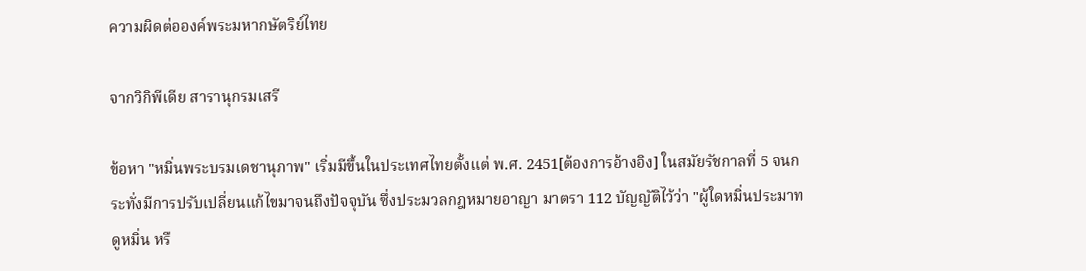ความผิดต่อองค์พระมหากษัตริย์ไทย

จากวิกิพีเดีย สารานุกรมเสรี

ข้อหา "หมิ่นพระบรมเดชานุภาพ" เริ่มมีขึ้นในประเทศไทยตั้งแต่ พ.ศ. 2451[ต้องการอ้างอิง] ในสมัยรัชกาลที่ 5 จนกระทั่งมีการปรับเปลี่ยนแก้ไขมาจนถึงปัจจุบัน ซึ่งประมวลกฎหมายอาญา มาตรา 112 บัญญัติไว้ว่า "ผู้ใดหมิ่นประมาท ดูหมิ่น หรื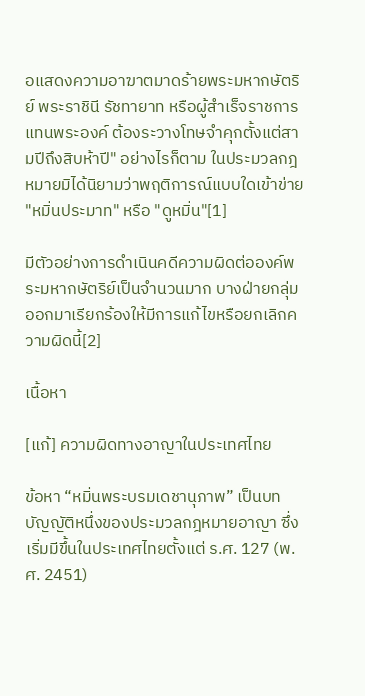อแสดงความอาฆาตมาดร้ายพระมหากษัตริย์ พระราชินี รัชทายาท หรือผู้สำเร็จราชการแทนพระองค์ ต้องระวางโทษจำคุกตั้งแต่สามปีถึงสิบห้าปี" อย่างไรก็ตาม ในประมวลกฎหมายมิได้นิยามว่าพฤติการณ์แบบใดเข้าข่าย "หมิ่นประมาท" หรือ "ดูหมิ่น"[1]

มีตัวอย่างการดำเนินคดีความผิดต่อองค์พระมหากษัตริย์เป็นจำนวนมาก บางฝ่ายกลุ่มออกมาเรียกร้องให้มีการแก้ไขหรือยกเลิกความผิดนี้[2]

เนื้อหา

[แก้] ความผิดทางอาญาในประเทศไทย

ข้อหา “หมิ่นพระบรมเดชานุภาพ” เป็นบทบัญญัติหนึ่งของประมวลกฎหมายอาญา ซึ่งเริ่มมีขึ้นในประเทศไทยตั้งแต่ ร.ศ. 127 (พ.ศ. 2451)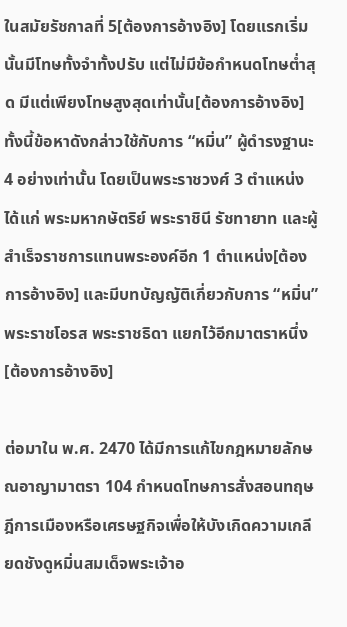ในสมัยรัชกาลที่ 5[ต้องการอ้างอิง] โดยแรกเริ่มนั้นมีโทษทั้งจำทั้งปรับ แต่ไม่มีข้อกำหนดโทษต่ำสุด มีแต่เพียงโทษสูงสุดเท่านั้น[ต้องการอ้างอิง] ทั้งนี้ข้อหาดังกล่าวใช้กับการ “หมิ่น” ผู้ดำรงฐานะ 4 อย่างเท่านั้น โดยเป็นพระราชวงศ์ 3 ตำแหน่ง ได้แก่ พระมหากษัตริย์ พระราชินี รัชทายาท และผู้สำเร็จราชการแทนพระองค์อีก 1 ตำแหน่ง[ต้องการอ้างอิง] และมีบทบัญญัติเกี่ยวกับการ “หมิ่น” พระราชโอรส พระราชธิดา แยกไว้อีกมาตราหนึ่ง[ต้องการอ้างอิง]

ต่อมาใน พ.ศ. 2470 ได้มีการแก้ไขกฎหมายลักษณอาญามาตรา 104 กำหนดโทษการสั่งสอนทฤษฎีการเมืองหรือเศรษฐกิจเพื่อให้บังเกิดความเกลียดชังดูหมิ่นสมเด็จพระเจ้าอ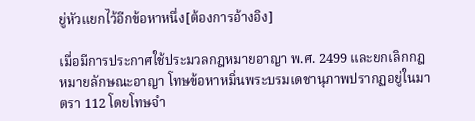ยู่หัวแยกไว้อีกข้อหาหนึ่ง[ต้องการอ้างอิง]

เมื่อมีการประกาศใช้ประมวลกฎหมายอาญา พ.ศ. 2499 และยกเลิกกฎหมายลักษณะอาญา โทษข้อหาหมิ่นพระบรมเดชานุภาพปรากฏอยู่ในมาตรา 112 โดยโทษจำ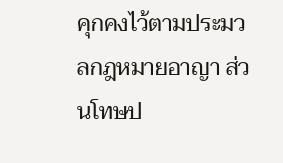คุกคงไว้ตามประมวลกฎหมายอาญา ส่วนโทษป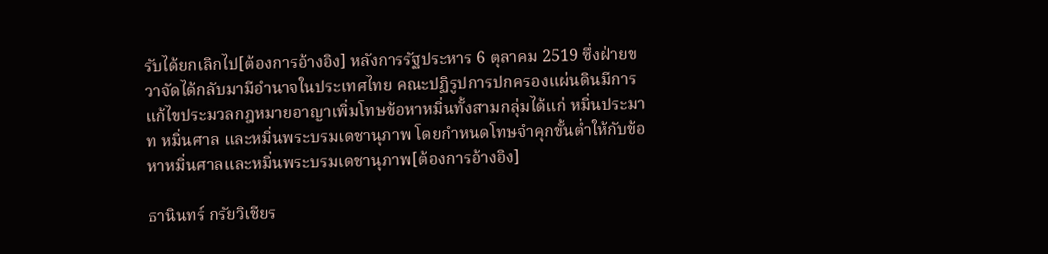รับได้ยกเลิกไป[ต้องการอ้างอิง] หลังการรัฐประหาร 6 ตุลาคม 2519 ซึ่งฝ่ายขวาจัดได้กลับมามีอำนาจในประเทศไทย คณะปฏิรูปการปกครองแผ่นดินมีการแก้ไขประมวลกฎหมายอาญาเพิ่มโทษข้อหาหมิ่นทั้งสามกลุ่มได้แก่ หมิ่นประมาท หมิ่นศาล และหมิ่นพระบรมเดชานุภาพ โดยกำหนดโทษจำคุกขั้นต่ำให้กับข้อหาหมิ่นศาลและหมิ่นพระบรมเดชานุภาพ[ต้องการอ้างอิง]

ธานินทร์ กรัยวิเชียร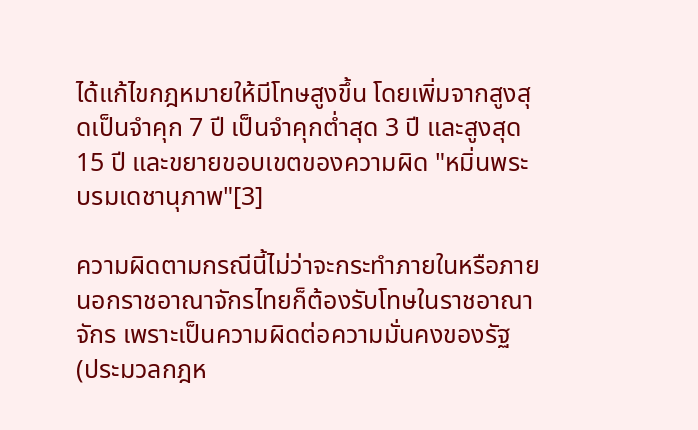ได้แก้ไขกฎหมายให้มีโทษสูงขึ้น โดยเพิ่มจากสูงสุดเป็นจำคุก 7 ปี เป็นจำคุกต่ำสุด 3 ปี และสูงสุด 15 ปี และขยายขอบเขตของความผิด "หมิ่นพระบรมเดชานุภาพ"[3]

ความผิดตามกรณีนี้ไม่ว่าจะกระทำภายในหรือภายนอกราชอาณาจักรไทยก็ต้องรับโทษในราชอาณาจักร เพราะเป็นความผิดต่อความมั่นคงของรัฐ (ประมวลกฎห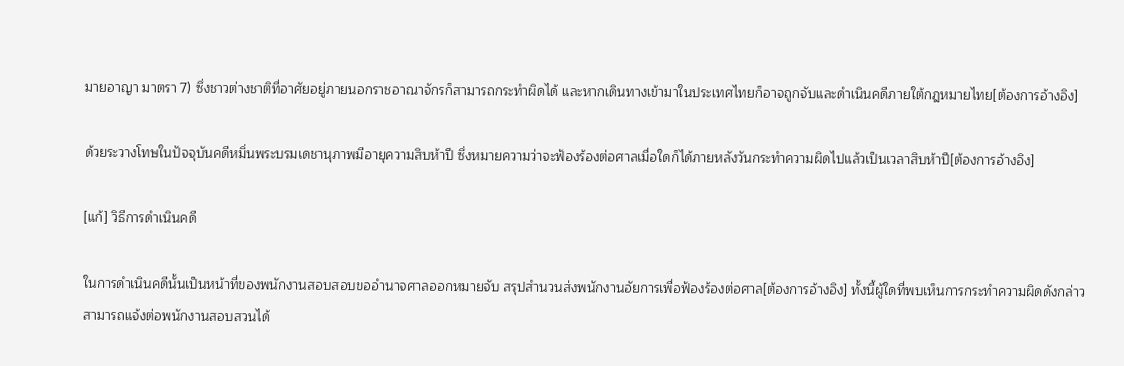มายอาญา มาตรา 7) ซึ่งชาวต่างชาติที่อาศัยอยู่ภายนอกราชอาณาจักรก็สามารถกระทำผิดได้ และหากเดินทางเข้ามาในประเทศไทยก็อาจถูกจับและดำเนินคดีภายใต้กฎหมายไทย[ต้องการอ้างอิง]

ด้วยระวางโทษในปัจจุบันคดีหมิ่นพระบรมเดชานุภาพมีอายุความสิบห้าปี ซึ่งหมายความว่าจะฟ้องร้องต่อศาลเมื่อใดก็ได้ภายหลังวันกระทำความผิดไปแล้วเป็นเวลาสิบห้าปี[ต้องการอ้างอิง]

[แก้] วิธีการดำเนินคดี

ในการดำเนินคดีนั้นเป็นหน้าที่ของพนักงานสอบสอบขออำนาจศาลออกหมายจับ สรุปสำนวนส่งพนักงานอัยการเพื่อฟ้องร้องต่อศาล[ต้องการอ้างอิง] ทั้งนี้ผู้ใดที่พบเห็นการกระทำความผิดดังกล่าวสามารถแจ้งต่อพนักงานสอบสวนได้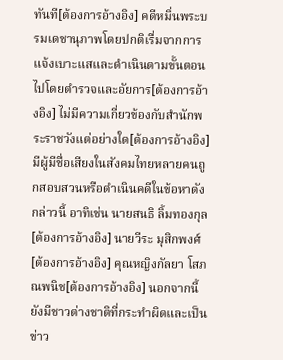ทันที[ต้องการอ้างอิง] คดีหมิ่นพระบรมเดชานุภาพโดยปกติเรื่มจากการแจ้งเบาะแสและดำเนินตามขั้นตอนไปโดยตำรวจและอัยการ[ต้องการอ้างอิง] ไม่มีความเกี่ยวข้องกับสำนักพระราชวังแต่อย่างใด[ต้องการอ้างอิง] มีผู้มีชื่อเสียงในสังคมไทยหลายคนถูกสอบสวนหรือดำเนินคดีในข้อหาดังกล่าวนี้ อาทิเช่น นายสนธิ ลิ้มทองกุล[ต้องการอ้างอิง] นายวีระ มุสิกพงศ์[ต้องการอ้างอิง] คุณหญิงกัลยา โสภณพนิช[ต้องการอ้างอิง] นอกจากนี้ยังมีชาวต่างชาติที่กระทำผิดและเป็นข่าว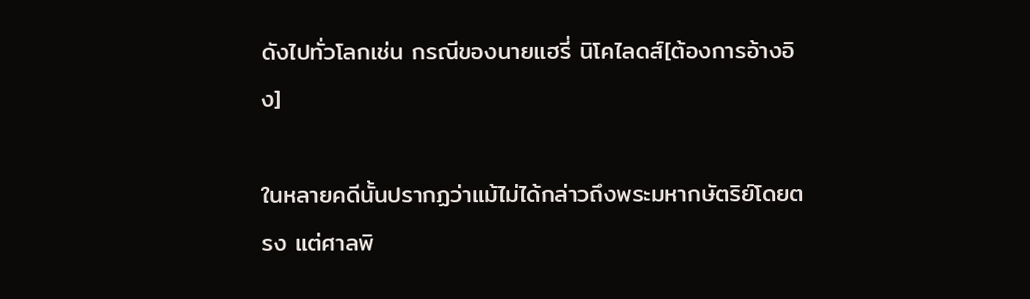ดังไปทั่วโลกเช่น กรณีของนายแฮรี่ นิโคไลดส์[ต้องการอ้างอิง]

ในหลายคดีนั้นปรากฏว่าแม้ไม่ได้กล่าวถึงพระมหากษัตริย์โดยตรง แต่ศาลพิ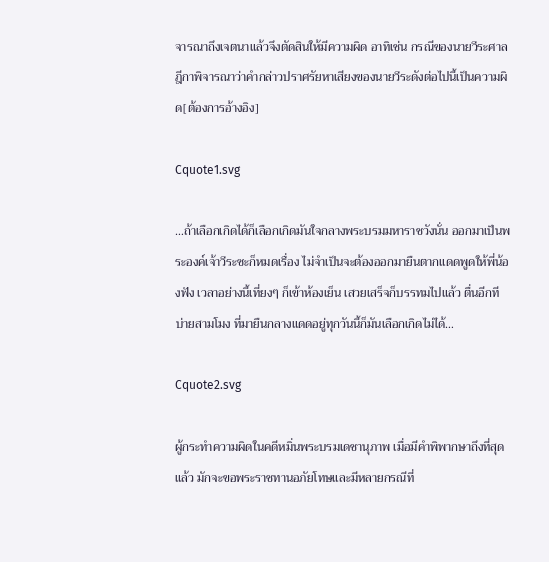จารณาถึงเจตนาแล้วจึงตัดสินให้มีความผิด อาทิเช่น กรณีของนายวีระศาลฎีกาพิจารณาว่าคำกล่าวปราศรัยหาเสียงของนายวีระดังต่อไปนี้เป็นความผิด[ต้องการอ้างอิง]

Cquote1.svg

…ถ้าเลือกเกิดได้ก็เลือกเกิดมันใจกลางพระบรมมหาราชวังนั่น ออกมาเป็นพระองค์เจ้าวีระซะก็หมดเรื่อง ไม่จำเป็นจะต้องออกมายืนตากแดดพูดให้พี่น้องฟัง เวลาอย่างนี้เที่ยงๆ ก็เข้าห้องเย็น เสวยเสร็จก็บรรทมไปแล้ว ตื่นอีกทีบ่ายสามโมง ที่มายืนกลางแดดอยู่ทุกวันนี้ก็มันเลือกเกิดไม่ได้…

Cquote2.svg

ผู้กระทำความผิดในคดีหมิ่นพระบรมเดชานุภาพ เมื่อมีคำพิพากษาถึงที่สุดแล้ว มักจะขอพระราชทานอภัยโทษและมีหลายกรณีที่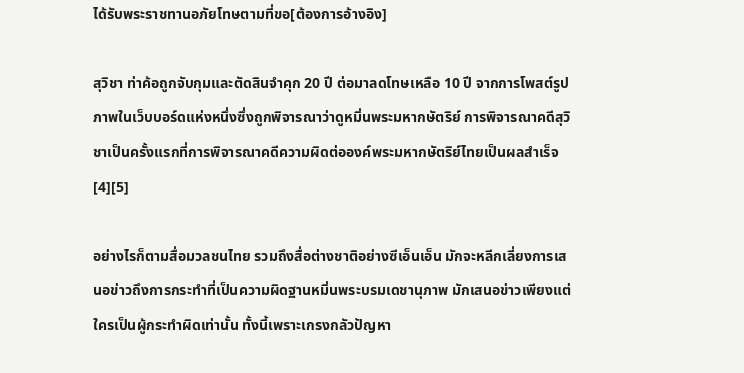ได้รับพระราชทานอภัยโทษตามที่ขอ[ต้องการอ้างอิง]

สุวิชา ท่าค้อถูกจับกุมและตัดสินจำคุก 20 ปี ต่อมาลดโทษเหลือ 10 ปี จากการโพสต์รูปภาพในเว็บบอร์ดแห่งหนึ่งซึ่งถูกพิจารณาว่าดูหมิ่นพระมหากษัตริย์ การพิจารณาคดีสุวิชาเป็นครั้งแรกที่การพิจารณาคดีความผิดต่อองค์พระมหากษัตริย์ไทยเป็นผลสำเร็จ[4][5]

อย่างไรก็ตามสื่อมวลชนไทย รวมถึงสื่อต่างชาติอย่างซีเอ็นเอ็น มักจะหลีกเลี่ยงการเสนอข่าวถึงการกระทำที่เป็นความผิดฐานหมิ่นพระบรมเดชานุภาพ มักเสนอข่าวเพียงแต่ใครเป็นผู้กระทำผิดเท่านั้น ทั้งนี้เพราะเกรงกลัวปัญหา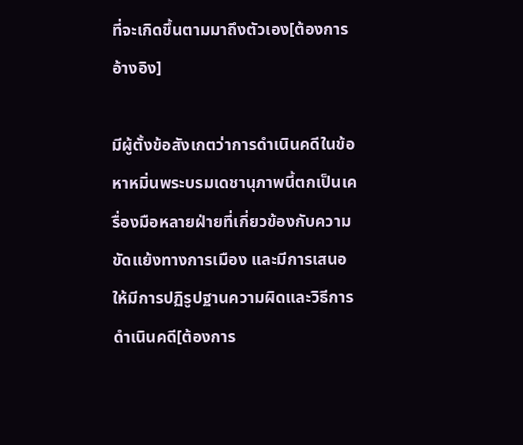ที่จะเกิดขึ้นตามมาถึงตัวเอง[ต้องการอ้างอิง]

มีผู้ตั้งข้อสังเกตว่าการดำเนินคดีในข้อหาหมิ่นพระบรมเดชานุภาพนี้ตกเป็นเครื่องมือหลายฝ่ายที่เกี่ยวข้องกับความขัดแย้งทางการเมือง และมีการเสนอให้มีการปฏิรูปฐานความผิดและวิธีการดำเนินคดี[ต้องการ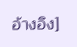อ้างอิง]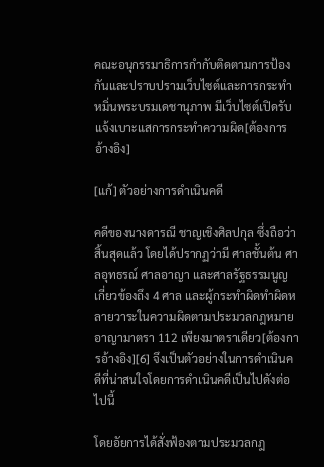คณะอนุกรรมาธิการกำกับติดตามการป้องกันและปราบปรามเว็บไซต์และการกระทำหมิ่นพระบรมเดชานุภาพ มีเว็บไซต์เปิดรับแจ้งเบาะแสการกระทำความผิด[ต้องการอ้างอิง]

[แก้] ตัวอย่างการดำเนินคดี

คดีของนางดารณี ชาญเชิงศิลปกุล ซึ่งถือว่าสิ้นสุดแล้ว โดยได้ปรากฏว่ามี ศาลชั้นต้น ศาลอุทธรณ์ ศาลอาญา และศาลรัฐธรรมนูญ เกี่ยวข้องถึง 4 ศาล และผู้กระทำผิดทำผิดหลายวาระในความผิดตามประมวลกฎหมายอาญามาตรา 112 เพียงมาตราเดียว[ต้องการอ้างอิง][6] จึงเป็นตัวอย่างในการดำเนินคดีที่น่าสนใจโดยการดำเนินคดีเป็นไปดังต่อไปนี้

โดยอัยการได้สั่งฟ้องตามประมวลกฎ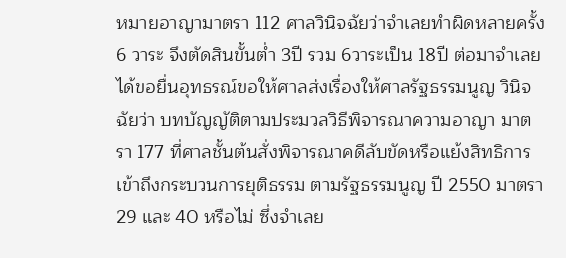หมายอาญามาตรา 112 ศาลวินิจฉัยว่าจำเลยทำผิดหลายครั้ง 6 วาระ จึงตัดสินขั้นต่ำ 3ปี รวม 6วาระเป็น 18ปี ต่อมาจำเลยได้ขอยื่นอุทธรณ์ขอให้ศาลส่งเรื่องให้ศาลรัฐธรรมนูญ วินิจฉัยว่า บทบัญญัติตามประมวลวิธีพิจารณาความอาญา มาตรา 177 ที่ศาลชั้นต้นสั่งพิจารณาคดีลับขัดหรือแย้งสิทธิการเข้าถึงกระบวนการยุติธรรม ตามรัฐธรรมนูญ ปี 2550 มาตรา 29 และ 40 หรือไม่ ซึ่งจำเลย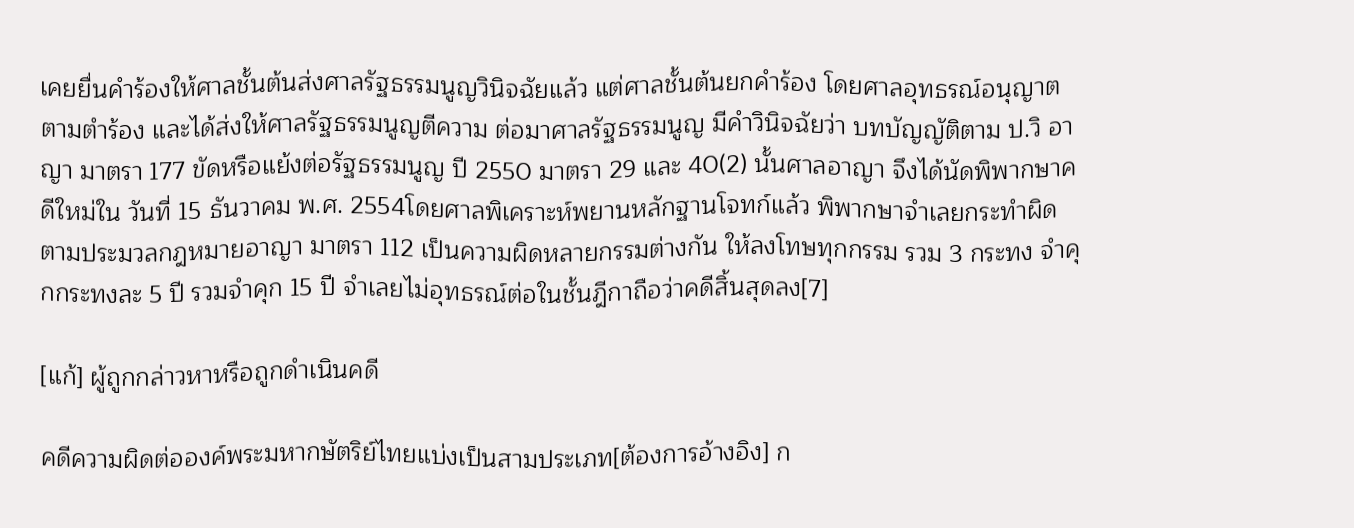เคยยื่นคำร้องให้ศาลชั้นต้นส่งศาลรัฐธรรมนูญวินิจฉัยแล้ว แต่ศาลชั้นต้นยกคำร้อง โดยศาลอุทธรณ์อนุญาตตามตำร้อง และได้ส่งให้ศาลรัฐธรรมนูญตีความ ต่อมาศาลรัฐธรรมนูญ มีคำวินิจฉัยว่า บทบัญญัติตาม ป.วิ อาญา มาตรา 177 ขัดหรือแย้งต่อรัฐธรรมนูญ ปี 2550 มาตรา 29 และ 40(2) นั้นศาลอาญา จึงได้นัดพิพากษาคดีใหม่ใน วันที่ 15 ธันวาคม พ.ศ. 2554โดยศาลพิเคราะห์พยานหลักฐานโจทก์แล้ว พิพากษาจำเลยกระทำผิดตามประมวลกฎหมายอาญา มาตรา 112 เป็นความผิดหลายกรรมต่างกัน ให้ลงโทษทุกกรรม รวม 3 กระทง จำคุกกระทงละ 5 ปี รวมจำคุก 15 ปี จำเลยไม่อุทธรณ์ต่อในชั้นฎีกาถือว่าคดีสิ้นสุดลง[7]

[แก้] ผู้ถูกกล่าวหาหรือถูกดำเนินคดี

คดีความผิดต่อองค์พระมหากษัตริย์ไทยแบ่งเป็นสามประเภท[ต้องการอ้างอิง] ก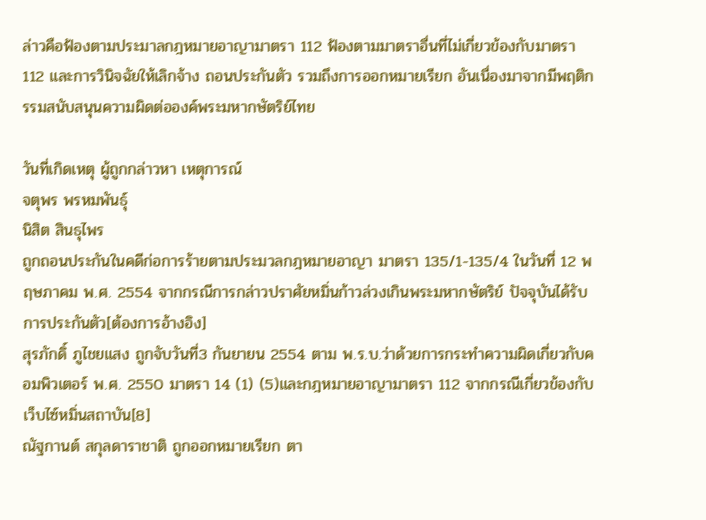ล่าวคือฟ้องตามประมาลกฎหมายอาญามาตรา 112 ฟ้องตามมาตราอื่นที่ไม่เกี่ยวข้องกับมาตรา 112 และการวินิจฉัยให้เลิกจ้าง ถอนประกันตัว รวมถึงการออกหมายเรียก อันเนื่องมาจากมีพฤติกรรมสนับสนุนความผิดต่อองค์พระมหากษัตริย์ไทย

วันที่เกิดเหตุ ผู้ถูกกล่าวหา เหตุการณ์
จตุพร พรหมพันธุ์
นิสิต สินธุไพร
ถูกถอนประกันในคดีก่อการร้ายตามประมวลกฎหมายอาญา มาตรา 135/1-135/4 ในวันที่ 12 พฤษภาคม พ.ศ. 2554 จากกรณีการกล่าวปราศัยหมิ่นก้าวล่วงเกินพระมหากษัตริย์ ปัจจุบันได้รับการประกันตัว[ต้องการอ้างอิง]
สุรภักดิ์ ภูไชยแสง ถูกจับวันที่3 กันยายน 2554 ตาม พ.ร.บ.ว่าด้วยการกระทำความผิดเกี่ยวกับคอมพิวเตอร์ พ.ศ. 2550 มาตรา 14 (1) (5)และกฎหมายอาญามาตรา 112 จากกรณีเกี่ยวข้องกับเว็บไซ์หมิ่นสถาบัน[8]
ณัฐกานต์ สกุลดาราชาติ ถูกออกหมายเรียก ตา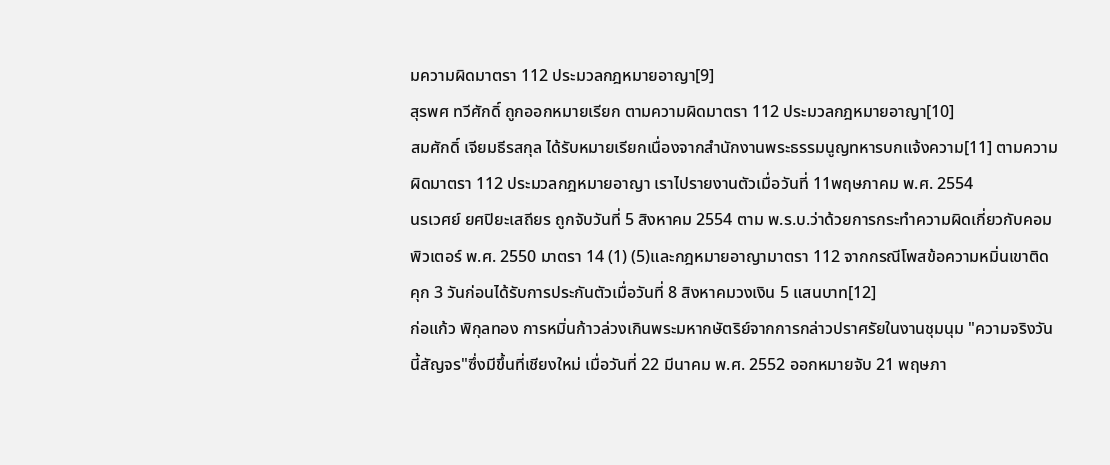มความผิดมาตรา 112 ประมวลกฎหมายอาญา[9]
สุรพศ ทวีศักดิ์ ถูกออกหมายเรียก ตามความผิดมาตรา 112 ประมวลกฎหมายอาญา[10]
สมศักดิ์ เจียมธีรสกุล ได้รับหมายเรียกเนื่องจากสำนักงานพระธรรมนูญทหารบกแจ้งความ[11] ตามความผิดมาตรา 112 ประมวลกฎหมายอาญา เราไปรายงานตัวเมื่อวันที่ 11พฤษภาคม พ.ศ. 2554
นรเวศย์ ยศปิยะเสถียร ถูกจับวันที่ 5 สิงหาคม 2554 ตาม พ.ร.บ.ว่าด้วยการกระทำความผิดเกี่ยวกับคอมพิวเตอร์ พ.ศ. 2550 มาตรา 14 (1) (5)และกฎหมายอาญามาตรา 112 จากกรณีโพสข้อความหมิ่นเขาติดคุก 3 วันก่อนได้รับการประกันตัวเมื่อวันที่ 8 สิงหาคมวงเงิน 5 แสนบาท[12]
ก่อแก้ว พิกุลทอง การหมิ่นก้าวล่วงเกินพระมหากษัตริย์จากการกล่าวปราศรัยในงานชุมนุม "ความจริงวันนี้สัญจร"ซึ่งมีขึ้นที่เชียงใหม่ เมื่อวันที่ 22 มีนาคม พ.ศ. 2552 ออกหมายจับ 21 พฤษภา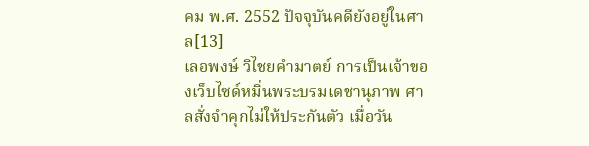คม พ.ศ. 2552 ปัจจุบันคดียังอยู่ในศาล[13]
เลอพงษ์ วิไชยคำมาตย์ การเป็นเจ้าของเว็บไซด์หมิ่นพระบรมเดชานุภาพ ศาลสั่งจำคุกไม่ให้ประกันตัว เมื่อวัน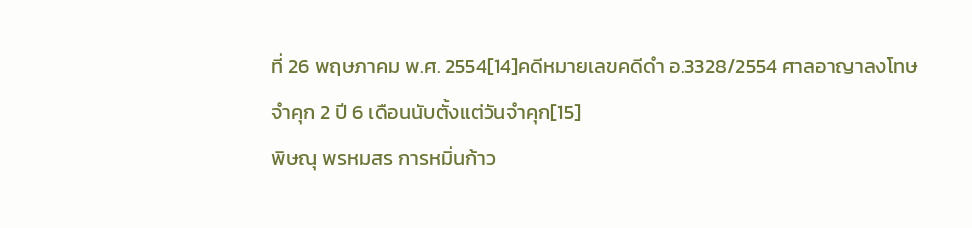ที่ 26 พฤษภาคม พ.ศ. 2554[14]คดีหมายเลขคดีดำ อ.3328/2554 ศาลอาญาลงโทษจำคุก 2 ปี 6 เดือนนับตั้งแต่วันจำคุก[15]
พิษณุ พรหมสร การหมิ่นก้าว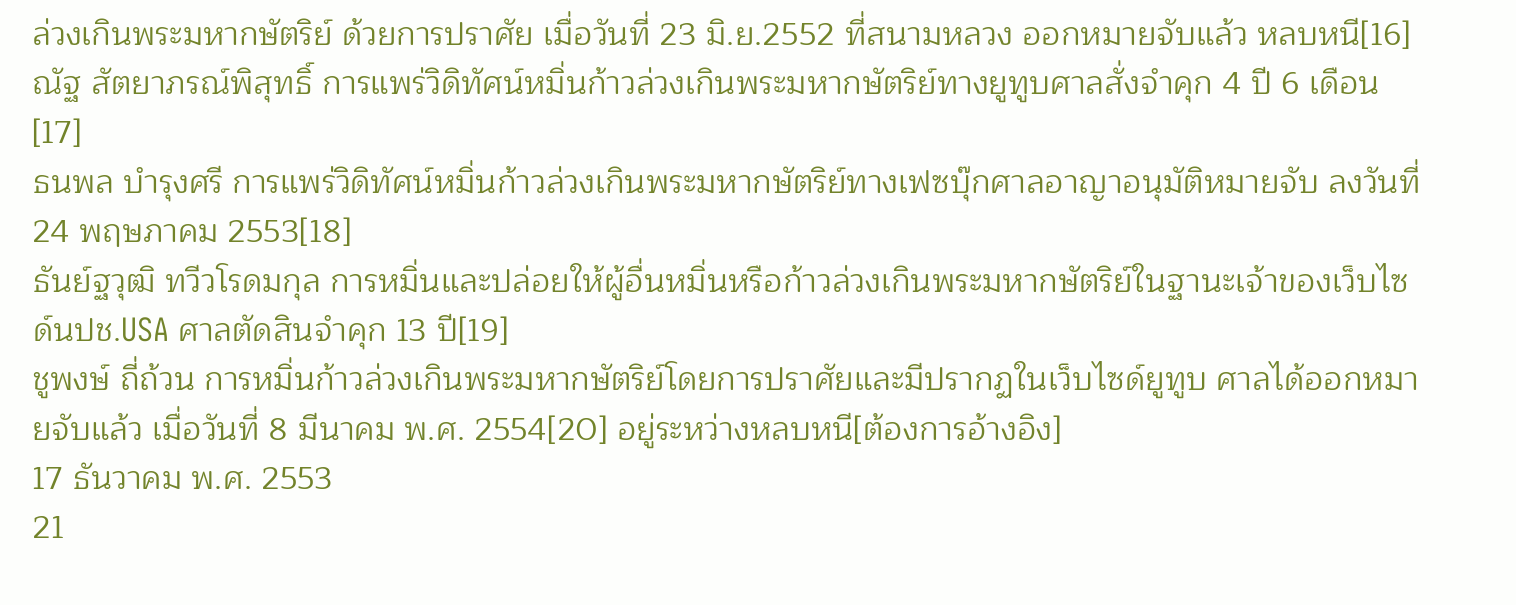ล่วงเกินพระมหากษัตริย์ ด้วยการปราศัย เมื่อวันที่ 23 มิ.ย.2552 ที่สนามหลวง ออกหมายจับแล้ว หลบหนี[16]
ณัฐ สัตยาภรณ์พิสุทธิ์ การแพร่วิดิทัศน์หมิ่นก้าวล่วงเกินพระมหากษัตริย์ทางยูทูบศาลสั่งจำคุก 4 ปี 6 เดือน[17]
ธนพล บำรุงศรี การแพร่วิดิทัศน์หมิ่นก้าวล่วงเกินพระมหากษัตริย์ทางเฟซบุ๊กศาลอาญาอนุมัติหมายจับ ลงวันที่ 24 พฤษภาคม 2553[18]
ธันย์ฐวุฒิ ทวีวโรดมกุล การหมิ่นและปล่อยให้ผู้อื่นหมิ่นหรือก้าวล่วงเกินพระมหากษัตริย์ในฐานะเจ้าของเว็บไซด์นปช.USA ศาลตัดสินจำคุก 13 ปี[19]
ชูพงษ์ ถี่ถ้วน การหมิ่นก้าวล่วงเกินพระมหากษัตริย์โดยการปราศัยและมีปรากฏในเว็บไซด์ยูทูบ ศาลได้ออกหมายจับแล้ว เมื่อวันที่ 8 มีนาคม พ.ศ. 2554[20] อยู่ระหว่างหลบหนี[ต้องการอ้างอิง]
17 ธันวาคม พ.ศ. 2553
21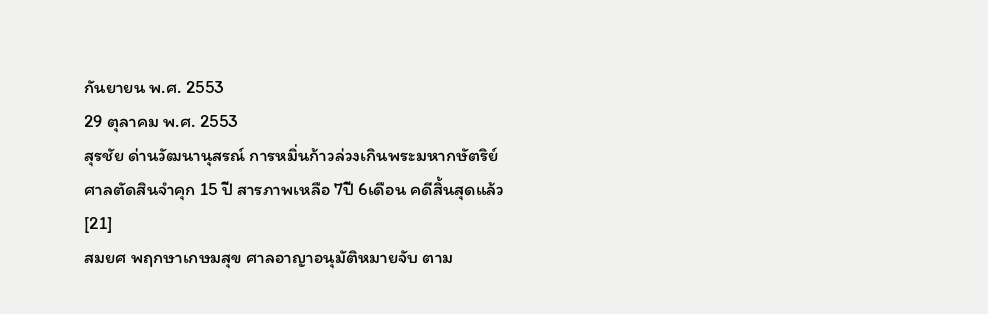กันยายน พ.ศ. 2553
29 ตุลาคม พ.ศ. 2553
สุรชัย ด่านวัฒนานุสรณ์ การหมิ่นก้าวล่วงเกินพระมหากษัตริย์ ศาลตัดสินจำคุก 15 ปี สารภาพเหลือ 7ปี 6เดือน คดีสิ้นสุดแล้ว[21]
สมยศ พฤกษาเกษมสุข ศาลอาญาอนุมัติหมายจับ ตาม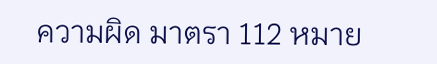ความผิด มาตรา 112 หมาย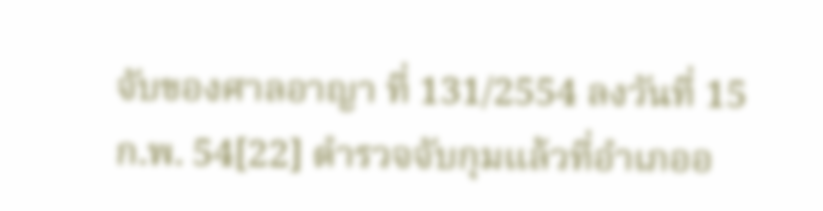จับของศาลอาญา ที่ 131/2554 ลงวันที่ 15 ก.พ. 54[22] ตำรวจจับกุมแล้วที่อำเภออ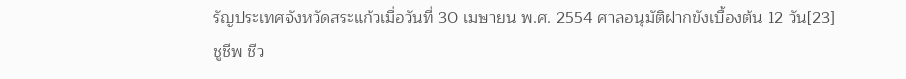รัญประเทศจังหวัดสระแก้วเมื่อวันที่ 30 เมษายน พ.ศ. 2554 ศาลอนุมัติฝากขังเบื้องต้น 12 วัน[23]
ชูชีพ ชีว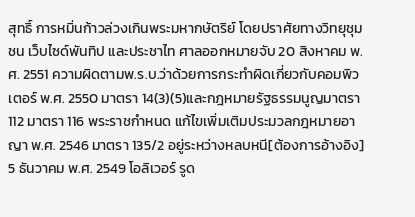สุทธิ์ การหมิ่นก้าวล่วงเกินพระมหากษัตริย์ โดยปราศัยทางวิทยุชุมชน เว็บไซด์พันทิป และประชาไท ศาลออกหมายจับ 20 สิงหาคม พ.ศ. 2551 ความผิดตามพ.ร.บ.ว่าด้วยการกระทำผิดเกี่ยวกับคอมพิวเตอร์ พ.ศ. 2550 มาตรา 14(3)(5)และกฎหมายรัฐธรรมนูญมาตรา 112 มาตรา 116 พระราชกำหนด แก้ไขเพิ่มเติมประมวลกฎหมายอาญา พ.ศ. 2546 มาตรา 135/2 อยู่ระหว่างหลบหนี[ต้องการอ้างอิง]
5 ธันวาคม พ.ศ. 2549 โอลิเวอร์ รูด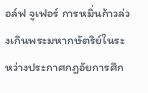อล์ฟ จูเฟอร์ การหมิ่นก้าวล่วงเกินพระมหากษัตริย์ในระหว่างประกาศกฎอัยการศึก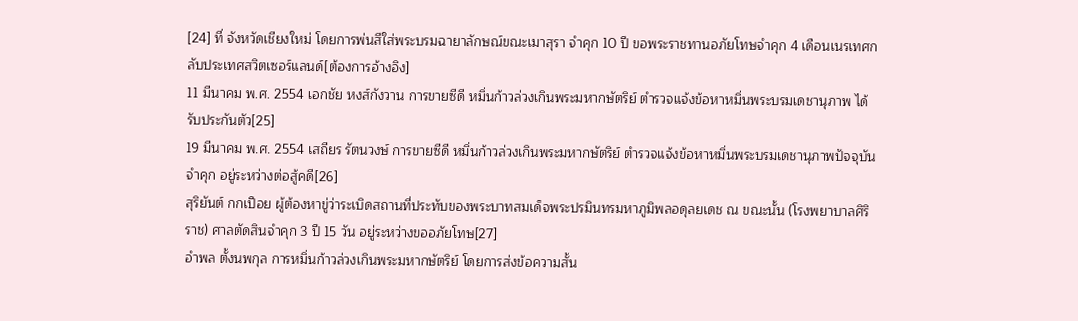[24] ที่ จังหวัดเชียงใหม่ โดยการพ่นสีใส่พระบรมฉายาลักษณ์ขณะเมาสุรา จำคุก 10 ปี ขอพระราชทานอภัยโทษจำคุก 4 เดือนเนรเทศกลับประเทศสวิตเซอร์แลนด์[ต้องการอ้างอิง]
11 มีนาคม พ.ศ. 2554 เอกชัย หงส์กังวาน การขายซีดี หมิ่นก้าวล่วงเกินพระมหากษัตริย์ ตำรวจแจ้งข้อหาหมิ่นพระบรมเดชานุภาพ ได้รับประกันตัว[25]
19 มีนาคม พ.ศ. 2554 เสถียร รัตนวงษ์ การขายซีดี หมิ่นก้าวล่วงเกินพระมหากษัตริย์ ตำรวจแจ้งข้อหาหมิ่นพระบรมเดชานุภาพปัจจุบันจำคุก อยู่ระหว่างต่อสู้คดี[26]
สุริยันต์ กกเปือย ผู้ต้องหาขู่ว่าระเบิดสถานที่ประทับของพระบาทสมเด็จพระปรมินทรมหาภูมิพลอดุลยเดช ณ ขณะนั้น (โรงพยาบาลศิริราช) ศาลตัดสินจำคุก 3 ปี 15 วัน อยู่ระหว่างขออภัยโทษ[27]
อำพล ตั้งนพกุล การหมิ่นก้าวล่วงเกินพระมหากษัตริย์ โดยการส่งข้อความสั้น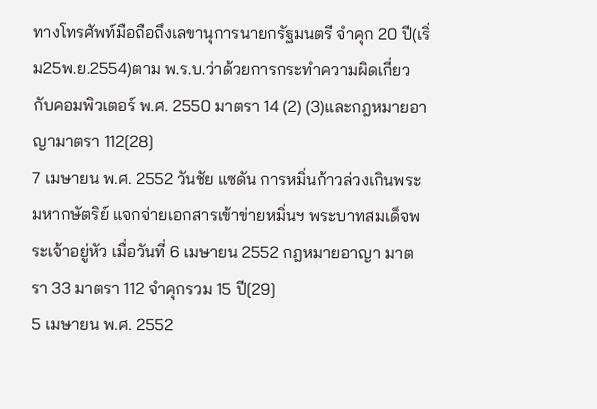ทางโทรศัพท์มือถือถึงเลขานุการนายกรัฐมนตรี จำคุก 20 ปี(เริ่ม25พ.ย.2554)ตาม พ.ร.บ.ว่าด้วยการกระทำความผิดเกี่ยวกับคอมพิวเตอร์ พ.ศ. 2550 มาตรา 14 (2) (3)และกฎหมายอาญามาตรา 112[28]
7 เมษายน พ.ศ. 2552 วันชัย แซดัน การหมิ่นก้าวล่วงเกินพระมหากษัตริย์ แจกจ่ายเอกสารเข้าข่ายหมิ่นฯ พระบาทสมเด็จพระเจ้าอยู่หัว เมื่อวันที่ 6 เมษายน 2552 กฎหมายอาญา มาตรา 33 มาตรา 112 จำคุกรวม 15 ปี[29]
5 เมษายน พ.ศ. 2552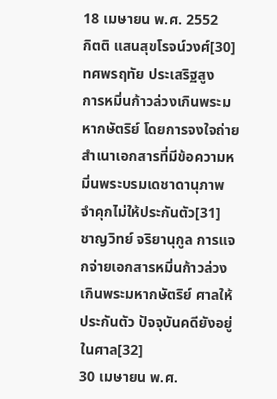18 เมษายน พ.ศ. 2552
กิตติ แสนสุขโรจน์วงศ์[30]
ทศพรฤทัย ประเสริฐสูง
การหมิ่นก้าวล่วงเกินพระมหากษัตริย์ โดยการจงใจถ่ายสำเนาเอกสารที่มีข้อความหมิ่นพระบรมเดชาดานุภาพ จำคุกไม่ให้ประกันตัว[31]
ชาญวิทย์ จริยานุกูล การแจกจ่ายเอกสารหมิ่นก้าวล่วงเกินพระมหากษัตริย์ ศาลให้ประกันตัว ปัจจุบันคดียังอยู่ในศาล[32]
30 เมษายน พ.ศ.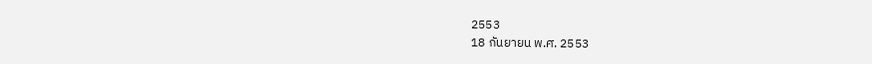2553
18 กันยายน พ.ศ. 2553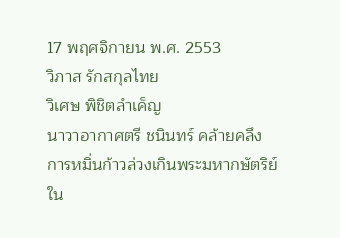17 พฤศจิกายน พ.ศ. 2553
วิภาส รักสกุลไทย
วิเศษ พิชิตลำเค็ญ
นาวาอากาศตรี ชนินทร์ คล้ายคลึง
การหมิ่นก้าวล่วงเกินพระมหากษัตริย์ ใน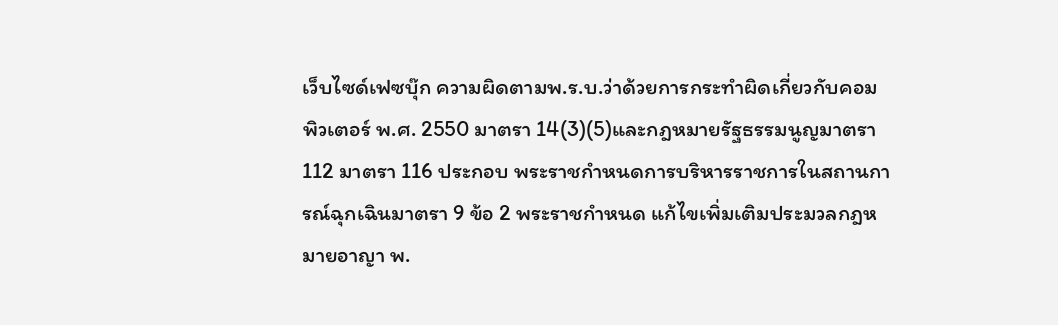เว็บไซด์เฟซบุ๊ก ความผิดตามพ.ร.บ.ว่าด้วยการกระทำผิดเกี่ยวกับคอมพิวเตอร์ พ.ศ. 2550 มาตรา 14(3)(5)และกฎหมายรัฐธรรมนูญมาตรา 112 มาตรา 116 ประกอบ พระราชกำหนดการบริหารราชการในสถานการณ์ฉุกเฉินมาตรา 9 ข้อ 2 พระราชกำหนด แก้ไขเพิ่มเติมประมวลกฎหมายอาญา พ.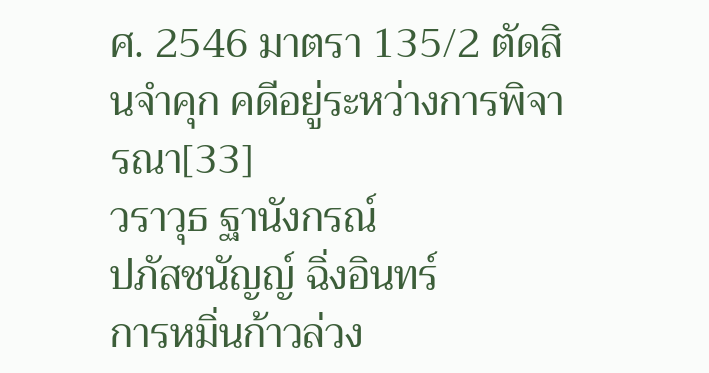ศ. 2546 มาตรา 135/2 ตัดสินจำคุก คดีอยู่ระหว่างการพิจารณา[33]
วราวุธ ฐานังกรณ์
ปภัสชนัญญ์ ฉิ่งอินทร์
การหมิ่นก้าวล่วง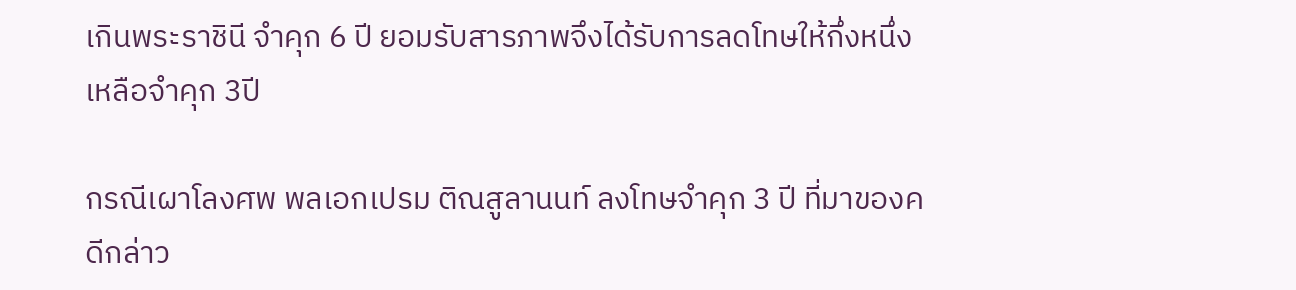เกินพระราชินี จำคุก 6 ปี ยอมรับสารภาพจึงได้รับการลดโทษให้กึ่งหนึ่ง เหลือจำคุก 3ปี

กรณีเผาโลงศพ พลเอกเปรม ติณสูลานนท์ ลงโทษจำคุก 3 ปี ที่มาของคดีกล่าว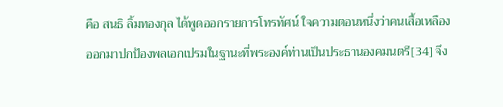คือ สนธิ ลิ้มทองกุล ได้พูดออกรายการโทรทัศน์ ใจความตอนหนึ่งว่าคนเสื้อเหลืองออกมาปกป้องพลเอกเปรมในฐานะที่พระองค์ท่านเป็นประธานองคมนตรี[34] จึง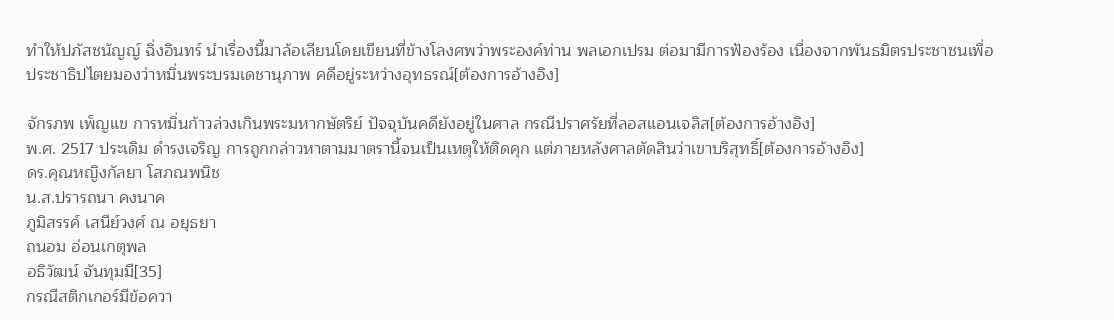ทำให้ปภัสชนัญญ์ ฉิ่งอินทร์ นำเรื่องนี้มาล้อเลียนโดยเขียนที่ข้างโลงศพว่าพระองค์ท่าน พลเอกเปรม ต่อมามีการฟ้องร้อง เนื่องจากพันธมิตรประชาชนเพื่อประชาธิปไตยมองว่าหมิ่นพระบรมเดชานุภาพ คดีอยู่ระหว่างอุทธรณ์[ต้องการอ้างอิง]

จักรภพ เพ็ญแข การหมิ่นก้าวล่วงเกินพระมหากษัตริย์ ปัจจุบันคดียังอยู่ในศาล กรณีปราศรัยที่ลอสแอนเจลิส[ต้องการอ้างอิง]
พ.ศ. 2517 ประเดิม ดำรงเจริญ การถูกกล่าวหาตามมาตรานี้จนเป็นเหตุให้ติดคุก แต่ภายหลังศาลตัดสินว่าเขาบริสุทธิ์[ต้องการอ้างอิง]
ดร.คุณหญิงกัลยา โสภณพนิช
น.ส.ปรารถนา คงนาค
ภูมิสรรค์ เสนีย์วงศ์ ณ อยุธยา
ถนอม อ่อนเกตุพล
อธิวัฒน์ จันทุมมี[35]
กรณีสติกเกอร์มีข้อควา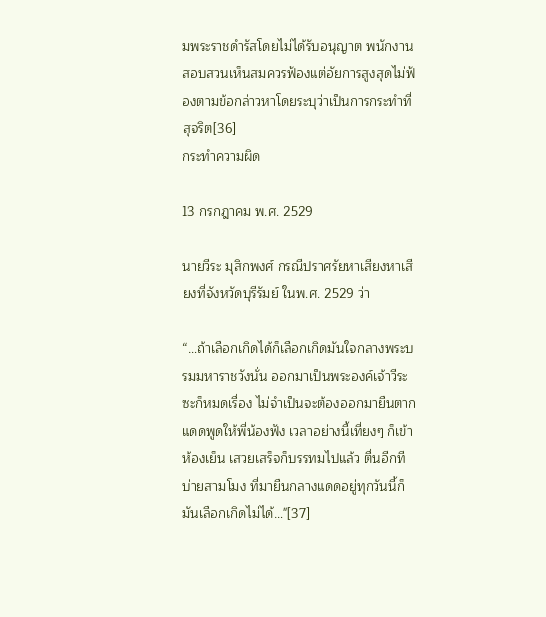มพระราชดำรัสโดยไม่ได้รับอนุญาต พนักงานสอบสวนเห็นสมควรฟ้องแต่อัยการสูงสุดไม่ฟ้องตามข้อกล่าวหาโดยระบุว่าเป็นการกระทำที่สุจริต[36]
กระทำความผิด

13 กรกฎาคม พ.ศ. 2529

นายวีระ มุสิกพงศ์ กรณีปราศรัยหาเสียงหาเสียงที่จังหวัดบุรีรัมย์ ในพ.ศ. 2529 ว่า

“…ถ้าเลือกเกิดได้ก็เลือกเกิดมันใจกลางพระบรมมหาราชวังนั่น ออกมาเป็นพระองค์เจ้าวีระซะก็หมดเรื่อง ไม่จำเป็นจะต้องออกมายืนตากแดดพูดให้พี่น้องฟัง เวลาอย่างนี้เที่ยงๆ ก็เข้าห้องเย็น เสวยเสร็จก็บรรทมไปแล้ว ตื่นอีกทีบ่ายสามโมง ที่มายืนกลางแดดอยู่ทุกวันนี้ก็มันเลือกเกิดไม่ได้…"[37]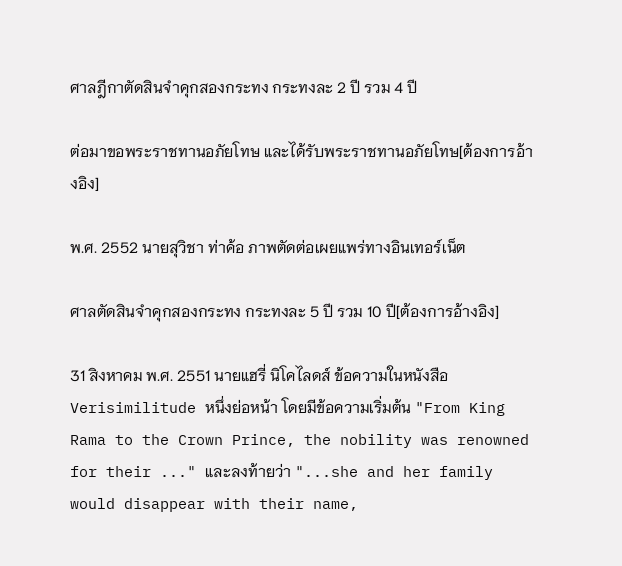ศาลฎีกาตัดสินจำคุกสองกระทง กระทงละ 2 ปี รวม 4 ปี

ต่อมาขอพระราชทานอภัยโทษ และได้รับพระราชทานอภัยโทษ[ต้องการอ้างอิง]

พ.ศ. 2552 นายสุวิชา ท่าค้อ ภาพตัดต่อเผยแพร่ทางอินเทอร์เน็ต

ศาลตัดสินจำคุกสองกระทง กระทงละ 5 ปี รวม 10 ปี[ต้องการอ้างอิง]

31 สิงหาคม พ.ศ. 2551 นายแฮรี่ นิโคไลดส์ ข้อความในหนังสือ Verisimilitude หนึ่งย่อหน้า โดยมีข้อความเริ่มต้น "From King Rama to the Crown Prince, the nobility was renowned for their ..." และลงท้ายว่า "...she and her family would disappear with their name,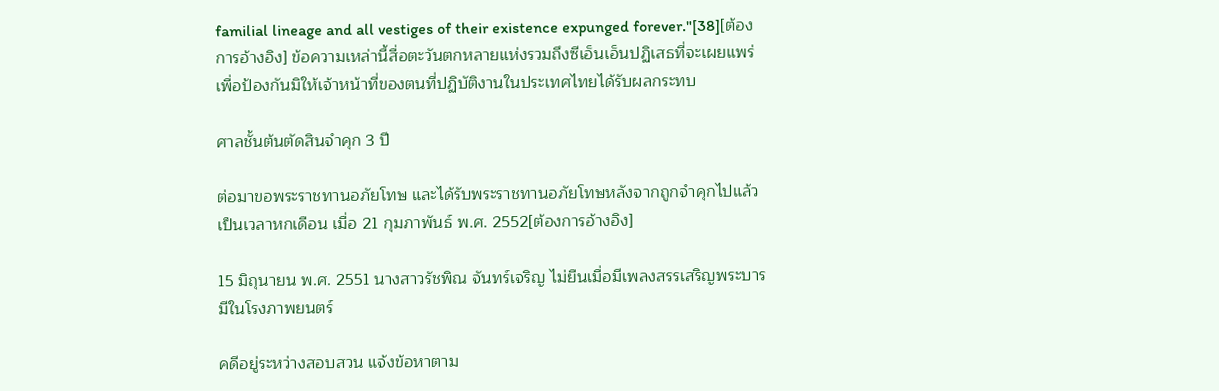familial lineage and all vestiges of their existence expunged forever."[38][ต้องการอ้างอิง] ข้อความเหล่านี้สื่อตะวันตกหลายแห่งรวมถึงซีเอ็นเอ็นปฏิเสธที่จะเผยแพร่เพื่อป้องกันมิให้เจ้าหน้าที่ของตนที่ปฏิบัติงานในประเทศไทยได้รับผลกระทบ

ศาลชั้นต้นตัดสินจำคุก 3 ปี

ต่อมาขอพระราชทานอภัยโทษ และได้รับพระราชทานอภัยโทษหลังจากถูกจำคุกไปแล้วเป็นเวลาหกเดือน เมื่อ 21 กุมภาพันธ์ พ.ศ. 2552[ต้องการอ้างอิง]

15 มิถุนายน พ.ศ. 2551 นางสาวรัชพิณ จันทร์เจริญ ไม่ยืนเมื่อมีเพลงสรรเสริญพระบารมีในโรงภาพยนตร์

คดีอยู่ระหว่างสอบสวน แจ้งข้อหาตาม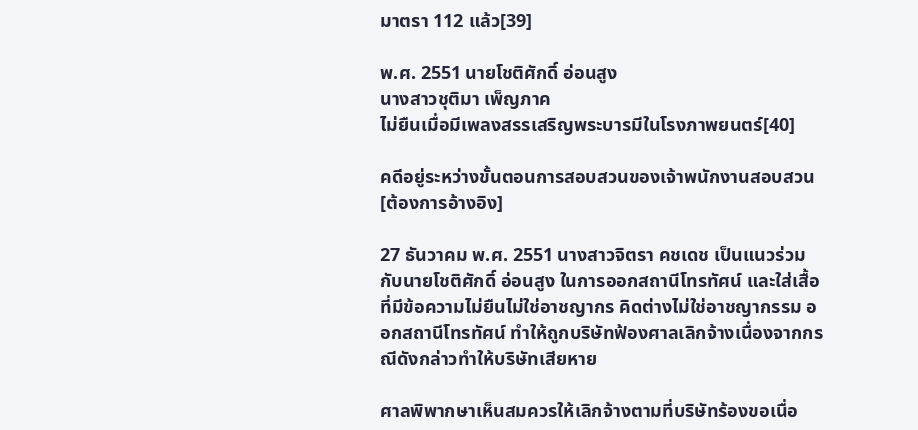มาตรา 112 แล้ว[39]

พ.ศ. 2551 นายโชติศักดิ์ อ่อนสูง
นางสาวชุติมา เพ็ญภาค
ไม่ยืนเมื่อมีเพลงสรรเสริญพระบารมีในโรงภาพยนตร์[40]

คดีอยู่ระหว่างขั้นตอนการสอบสวนของเจ้าพนักงานสอบสวน[ต้องการอ้างอิง]

27 ธันวาคม พ.ศ. 2551 นางสาวจิตรา คชเดช เป็นแนวร่วมกับนายโชติศักดิ์ อ่อนสูง ในการออกสถานีโทรทัศน์ และใส่เสื้อที่มีข้อความไม่ยืนไม่ใช่อาชญากร คิดต่างไม่ใช่อาชญากรรม ออกสถานีโทรทัศน์ ทำให้ถูกบริษัทฟ้องศาลเลิกจ้างเนื่องจากกรณีดังกล่าวทำให้บริษัทเสียหาย

ศาลพิพากษาเห็นสมควรให้เลิกจ้างตามที่บริษัทร้องขอเนื่อ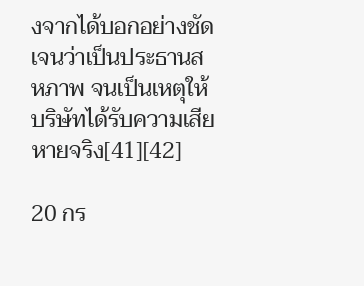งจากได้บอกอย่างชัดเจนว่าเป็นประธานสหภาพ จนเป็นเหตุให้บริษัทได้รับความเสียหายจริง[41][42]

20 กร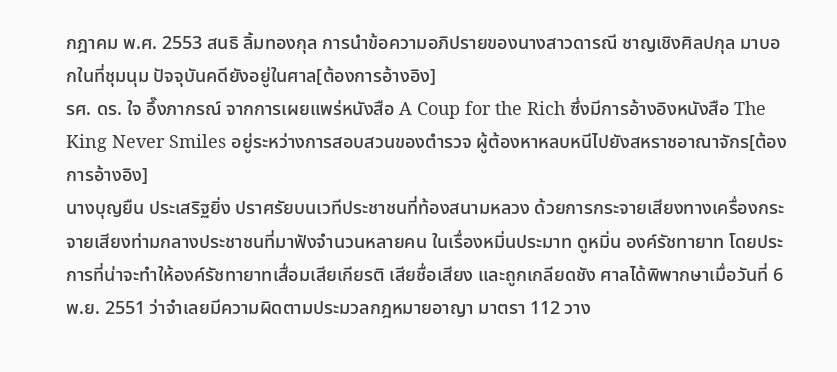กฎาคม พ.ศ. 2553 สนธิ ลิ้มทองกุล การนำข้อความอภิปรายของนางสาวดารณี ชาญเชิงศิลปกุล มาบอกในที่ชุมนุม ปัจจุบันคดียังอยู่ในศาล[ต้องการอ้างอิง]
รศ. ดร. ใจ อึ๊งภากรณ์ จากการเผยแพร่หนังสือ A Coup for the Rich ซึ่งมีการอ้างอิงหนังสือ The King Never Smiles อยู่ระหว่างการสอบสวนของตำรวจ ผู้ต้องหาหลบหนีไปยังสหราชอาณาจักร[ต้องการอ้างอิง]
นางบุญยืน ประเสริฐยิ่ง ปราศรัยบนเวทีประชาชนที่ท้องสนามหลวง ด้วยการกระจายเสียงทางเครื่องกระจายเสียงท่ามกลางประชาชนที่มาฟังจำนวนหลายคน ในเรื่องหมิ่นประมาท ดูหมิ่น องค์รัชทายาท โดยประการที่น่าจะทำให้องค์รัชทายาทเสื่อมเสียเกียรติ เสียชื่อเสียง และถูกเกลียดชัง ศาลได้พิพากษาเมื่อวันที่ 6 พ.ย. 2551 ว่าจำเลยมีความผิดตามประมวลกฎหมายอาญา มาตรา 112 วาง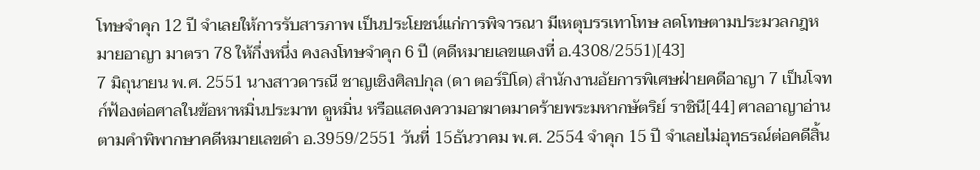โทษจำคุก 12 ปี จำเลยให้การรับสารภาพ เป็นประโยชน์แก่การพิจารณา มีเหตุบรรเทาโทษ ลดโทษตามประมวลกฎหมายอาญา มาตรา 78 ให้กึ่งหนึ่ง คงลงโทษจำคุก 6 ปี (คดีหมายเลขแดงที่ อ.4308/2551)[43]
7 มิถุนายน พ.ศ. 2551 นางสาวดารณี ชาญเชิงศิลปกุล (ดา ตอร์ปิโด) สำนักงานอัยการพิเศษฝ่ายคดีอาญา 7 เป็นโจทก์ฟ้องต่อศาลในข้อหาหมิ่นประมาท ดูหมิ่น หรือแสดงความอาฆาตมาดร้ายพระมหากษัตริย์ ราชินี[44] ศาลอาญาอ่านตามคำพิพากษาคดีหมายเลขดำ อ.3959/2551 วันที่ 15ธันวาคม พ.ศ. 2554 จำคุก 15 ปี จำเลยไม่อุทธรณ์ต่อคดีสิ้น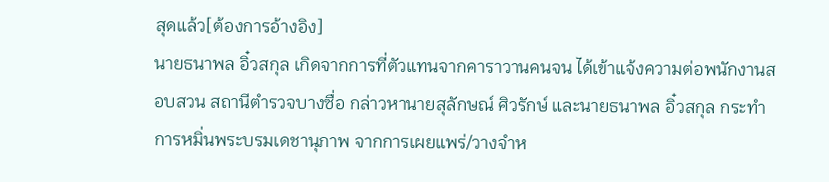สุดแล้ว[ต้องการอ้างอิง]
นายธนาพล อิ๋วสกุล เกิดจากการที่ตัวแทนจากคาราวานคนจน ได้เข้าแจ้งความต่อพนักงานสอบสวน สถานีตำรวจบางซื่อ กล่าวหานายสุลักษณ์ ศิวรักษ์ และนายธนาพล อิ๋วสกุล กระทำการหมิ่นพระบรมเดชานุภาพ จากการเผยแพร่/วางจำห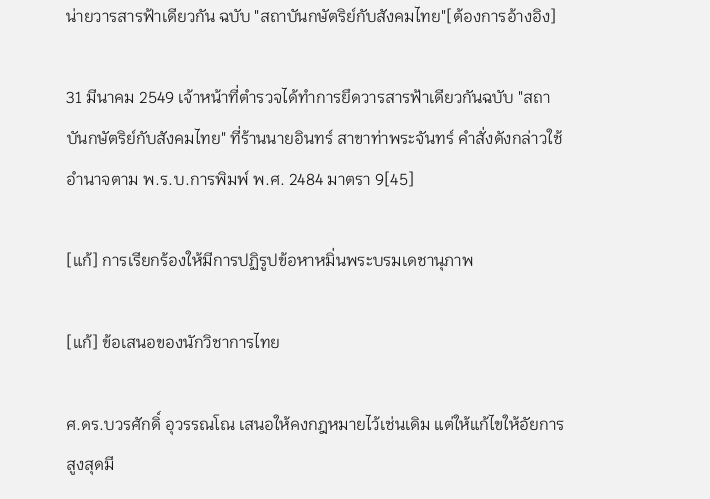น่ายวารสารฟ้าเดียวกัน ฉบับ "สถาบันกษัตริย์กับสังคมไทย"[ต้องการอ้างอิง]

31 มีนาคม 2549 เจ้าหน้าที่ตำรวจได้ทำการยึดวารสารฟ้าเดียวกันฉบับ "สถาบันกษัตริย์กับสังคมไทย" ที่ร้านนายอินทร์ สาขาท่าพระจันทร์ คำสั่งดังกล่าวใช้อำนาจตาม พ.ร.บ.การพิมพ์ พ.ศ. 2484 มาตรา 9[45]

[แก้] การเรียกร้องให้มีการปฏิรูปข้อหาหมิ่นพระบรมเดชานุภาพ

[แก้] ข้อเสนอของนักวิชาการไทย

ศ.ดร.บวรศักดิ์ อุวรรณโณ เสนอให้คงกฎหมายไว้เช่นเดิม แต่ให้แก้ไขให้อัยการสูงสุดมี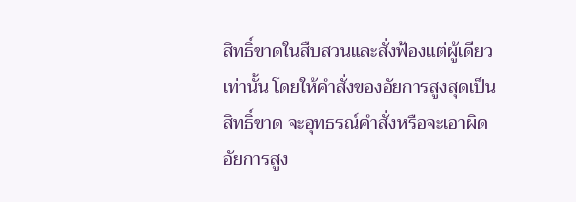สิทธิ์ขาดในสืบสวนและสั่งฟ้องแต่ผู้เดียวเท่านั้น โดยให้คำสั่งของอัยการสูงสุดเป็นสิทธิ์ขาด จะอุทธรณ์คำสั่งหรือจะเอาผิดอัยการสูง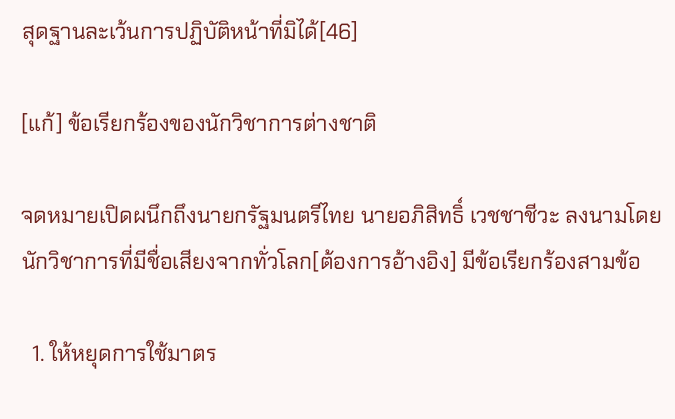สุดฐานละเว้นการปฏิบัติหน้าที่มิได้[46]

[แก้] ข้อเรียกร้องของนักวิชาการต่างชาติ

จดหมายเปิดผนึกถึงนายกรัฐมนตรีไทย นายอภิสิทธิ์ เวชชาชีวะ ลงนามโดยนักวิชาการที่มีชื่อเสียงจากทั่วโลก[ต้องการอ้างอิง] มีข้อเรียกร้องสามข้อ

  1. ให้หยุดการใช้มาตร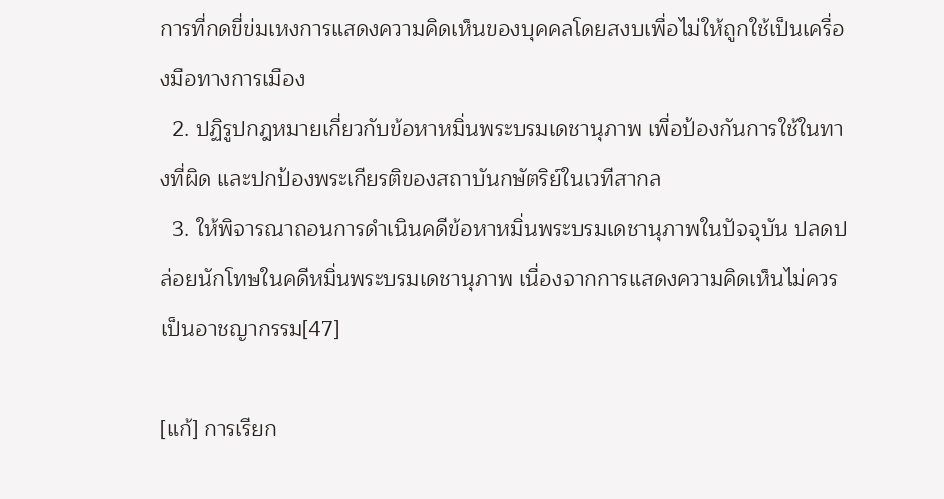การที่กดขี่ข่มเหงการแสดงความคิดเห็นของบุคคลโดยสงบเพื่อไม่ให้ถูกใช้เป็นเครื่องมือทางการเมือง
  2. ปฏิรูปกฎหมายเกี่ยวกับข้อหาหมิ่นพระบรมเดชานุภาพ เพื่อป้องกันการใช้ในทางที่ผิด และปกป้องพระเกียรติของสถาบันกษัตริย์ในเวทีสากล
  3. ให้พิจารณาถอนการดำเนินคดีข้อหาหมิ่นพระบรมเดชานุภาพในปัจจุบัน ปลดปล่อยนักโทษในคดีหมิ่นพระบรมเดชานุภาพ เนื่องจากการแสดงความคิดเห็นไม่ควรเป็นอาชญากรรม[47]

[แก้] การเรียก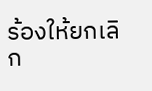ร้องให้ยกเลิก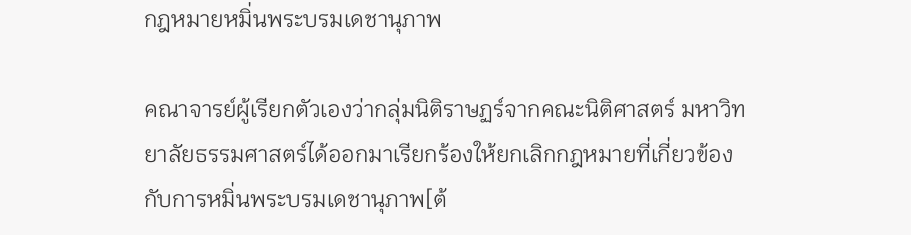กฎหมายหมิ่นพระบรมเดชานุภาพ

คณาจารย์ผู้เรียกตัวเองว่ากลุ่มนิติราษฏร์จากคณะนิติศาสตร์ มหาวิทยาลัยธรรมศาสตร์ได้ออกมาเรียกร้องให้ยกเลิกกฎหมายที่เกี่ยวข้องกับการหมิ่นพระบรมเดชานุภาพ[ต้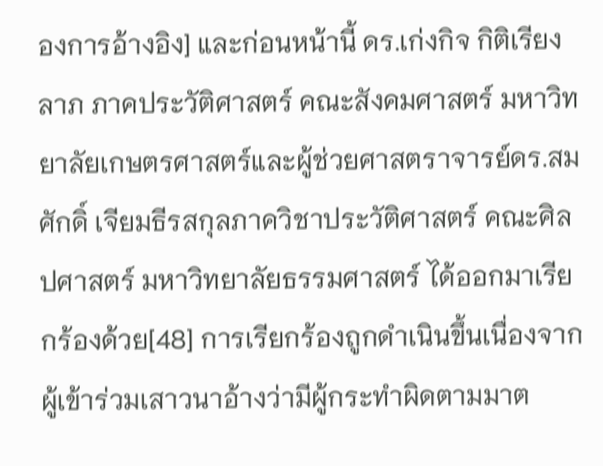องการอ้างอิง] และก่อนหน้านี้ ดร.เก่งกิจ กิติเรียงลาภ ภาคประวัติศาสตร์ คณะสังคมศาสตร์ มหาวิทยาลัยเกษตรศาสตร์และผู้ช่วยศาสตราจารย์ดร.สมศักดิ์ เจียมธีรสกุลภาควิชาประวัติศาสตร์ คณะศิลปศาสตร์ มหาวิทยาลัยธรรมศาสตร์ ได้ออกมาเรียกร้องด้วย[48] การเรียกร้องถูกดำเนินขึ้นเนื่องจากผู้เข้าร่วมเสาวนาอ้างว่ามีผู้กระทำผิดตามมาต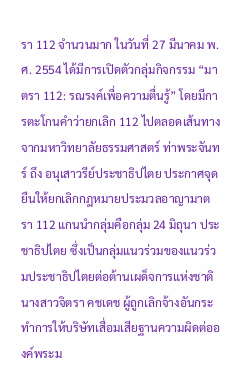รา 112 จำนวนมาก ในวันที่ 27 มีนาคม พ.ศ. 2554 ได้มีการเปิดตัวกลุ่มกิจกรรม “มาตรา 112: รณรงค์เพื่อความตื่นรู้” โดยมีการตะโกนคำว่ายกเลิก 112 ไปตลอดเส้นทาง จากมหาวิทยาลัยธรรมศาสตร์ ท่าพระจันทร์ ถึง อนุเสาวรีย์ประชาธิปไตย ประกาศจุดยืนให้ยกเลิกกฎหมายประมวลอาญามาตรา 112 แกนนำกลุ่มคือกลุ่ม 24 มิถุนา ประชาธิปไตย ซึ่งเป็นกลุ่มแนวร่วมของแนวร่วมประชาธิปไตยต่อต้านเผด็จการแห่งชาติ นางสาวจิตรา คชเดช ผู้ถูกเลิกจ้างอันกระทำการให้บริษัทเสื่อมเสียฐานความผิดต่อองค์พระม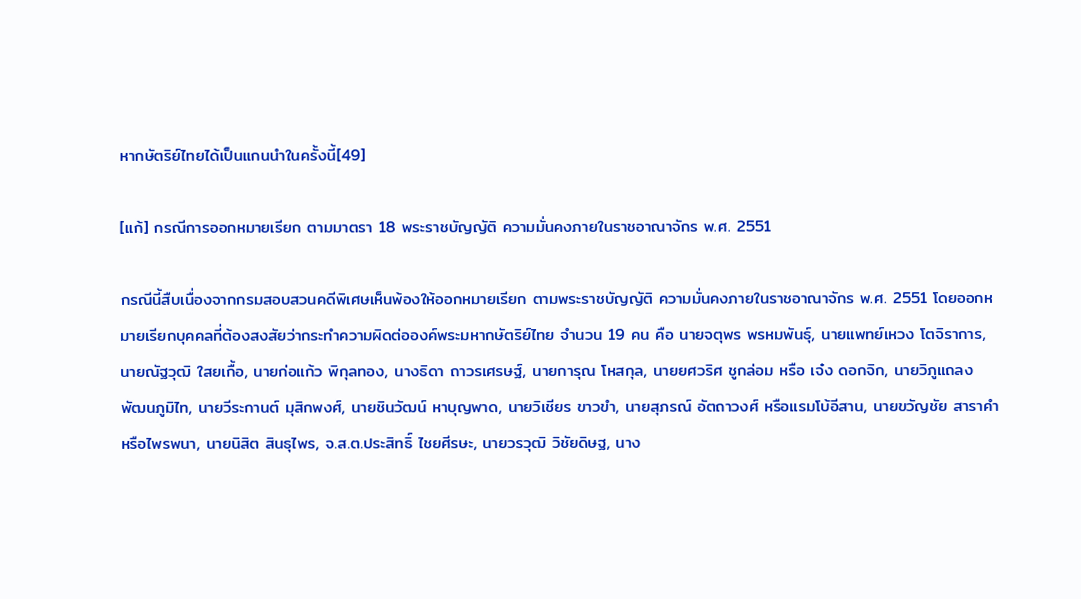หากษัตริย์ไทยได้เป็นแกนนำในครั้งนี้[49]

[แก้] กรณีการออกหมายเรียก ตามมาตรา 18 พระราชบัญญัติ ความมั่นคงภายในราชอาณาจักร พ.ศ. 2551

กรณีนี้สืบเนื่องจากกรมสอบสวนคดีพิเศษเห็นพ้องให้ออกหมายเรียก ตามพระราชบัญญัติ ความมั่นคงภายในราชอาณาจักร พ.ศ. 2551 โดยออกหมายเรียกบุคคลที่ต้องสงสัยว่ากระทำความผิดต่อองค์พระมหากษัตริย์ไทย จำนวน 19 คน คือ นายจตุพร พรหมพันธุ์, นายแพทย์เหวง โตจิราการ, นายณัฐวุฒิ ใสยเกื้อ, นายก่อแก้ว พิกุลทอง, นางธิดา ถาวรเศรษฐ์, นายการุณ โหสกุล, นายยศวริศ ชูกล่อม หรือ เจ๋ง ดอกจิก, นายวิภูแถลง พัฒนภูมิไท, นายวีระกานต์ มุสิกพงศ์, นายชินวัฒน์ หาบุญพาด, นายวิเชียร ขาวขำ, นายสุภรณ์ อัตถาวงศ์ หรือแรมโบ้อีสาน, นายขวัญชัย สาราคำ หรือไพรพนา, นายนิสิต สินธุไพร, จ.ส.ต.ประสิทธิ์ ไชยศีรษะ, นายวรวุฒิ วิชัยดิษฐ, นาง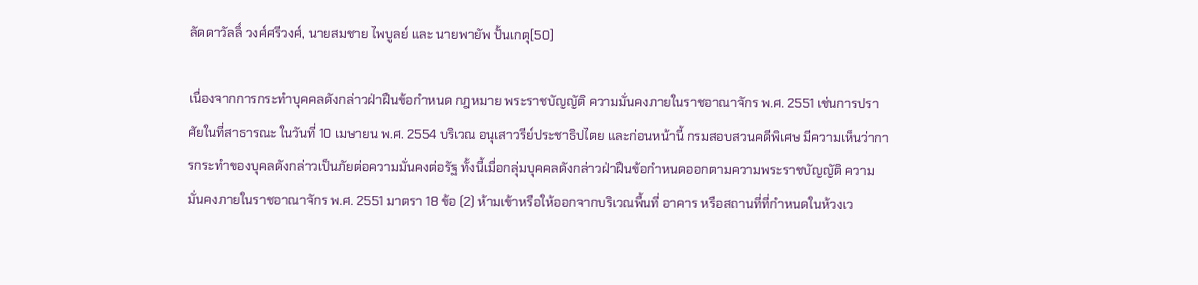ลัดดาวัลลิ์ วงศ์ศรีวงศ์, นายสมชาย ไพบูลย์ และ นายพายัพ ปั้นเกตุ[50]

เนื่องจากการกระทำบุคคลดังกล่าวฝ่าฝืนข้อกำหนด กฎหมาย พระราชบัญญัติ ความมั่นคงภายในราชอาณาจักร พ.ศ. 2551 เช่นการปราศัยในที่สาธารณะ ในวันที่ 10 เมษายน พ.ศ. 2554 บริเวณ อนุเสาวรีย์ประชาธิปไตย และก่อนหน้านี้ กรมสอบสวนคดีพิเศษ มีความเห็นว่าการกระทำของบุคลดังกล่าวเป็นภัยต่อความมั่นคงต่อรัฐ ทั้งนี้เมื่อกลุ่มบุคคลดังกล่าวฝ่าฝืนข้อกำหนดออกตามความพระราชบัญญัติ ความมั่นคงภายในราชอาณาจักร พ.ศ. 2551 มาตรา 18 ข้อ (2) ห้ามเข้าหรือให้ออกจากบริเวณพื้นที่ อาคาร หรือสถานที่ที่กำหนดในห้วงเว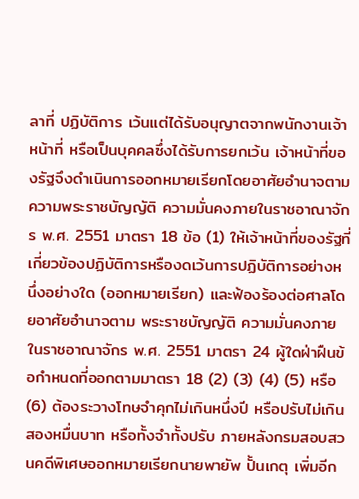ลาที่ ปฏิบัติการ เว้นแต่ได้รับอนุญาตจากพนักงานเจ้าหน้าที่ หรือเป็นบุคคลซึ่งได้รับการยกเว้น เจ้าหน้าที่ของรัฐจึงดำเนินการออกหมายเรียกโดยอาศัยอำนาจตามความพระราชบัญญัติ ความมั่นคงภายในราชอาณาจักร พ.ศ. 2551 มาตรา 18 ข้อ (1) ให้เจ้าหน้าที่ของรัฐที่เกี่ยวข้องปฏิบัติการหรืองดเว้นการปฏิบัติการอย่างหนึ่งอย่างใด (ออกหมายเรียก) และฟ้องร้องต่อศาลโดยอาศัยอำนาจตาม พระราชบัญญัติ ความมั่นคงภายในราชอาณาจักร พ.ศ. 2551 มาตรา 24 ผู้ใดฝ่าฝืนข้อกำหนดที่ออกตามมาตรา 18 (2) (3) (4) (5) หรือ (6) ต้องระวางโทษจำคุกไม่เกินหนึ่งปี หรือปรับไม่เกินสองหมื่นบาท หรือทั้งจำทั้งปรับ ภายหลังกรมสอบสวนคดีพิเศษออกหมายเรียกนายพายัพ ปั้นเกตุ เพิ่มอีก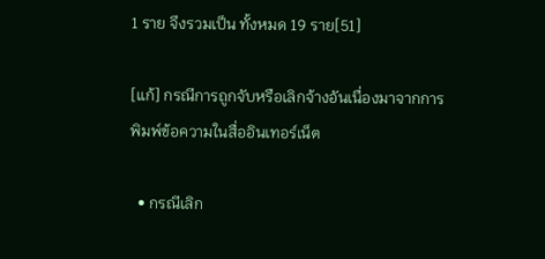1 ราย จึงรวมเป็น ทั้งหมด 19 ราย[51]

[แก้] กรณีการถูกจับหรือเลิกจ้างอันเนื่องมาจากการพิมพ์ข้อความในสื่ออินเทอร์เน็ต

  • กรณีเลิก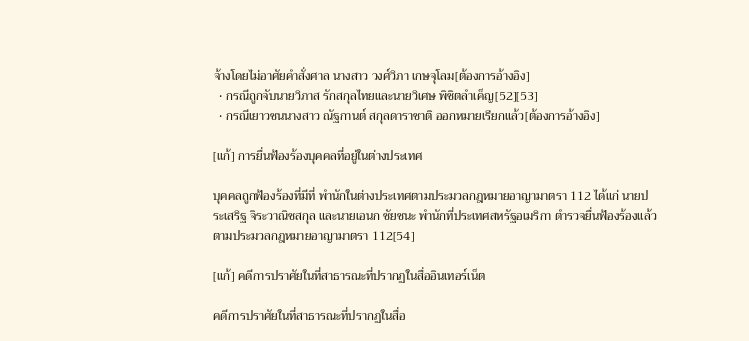จ้างโดยไม่อาศัยคำสั่งศาล นางสาว วงศ์วิภา เกษจุโลม[ต้องการอ้างอิง]
  • กรณีถูกจับนายวิภาส รักสกุลไทยและนายวิเศษ พิชิตลำเค็ญ[52][53]
  • กรณีเยาวชนนางสาว ณัฐกานต์ สกุลดาราชาติ ออกหมายเรียกแล้ว[ต้องการอ้างอิง]

[แก้] การยื่นฟ้องร้องบุคคลที่อยู่ในต่างประเทศ

บุคคลถูกฟ้องร้องที่มีที่ พำนักในต่างประเทศตามประมวลกฎหมายอาญามาตรา 112 ได้แก่ นายประเสริฐ จิระวาณิชสกุล และนายเอนก ชัยชนะ พำนักที่ประเทศสหรัฐอเมริกา ตำรวจยื่นฟ้องร้องแล้วตามประมวลกฎหมายอาญามาตรา 112[54]

[แก้] คดีการปราศัยในที่สาธารณะที่ปรากฏในสื่ออินเทอร์เน็ต

คดีการปราศัยในที่สาธารณะที่ปรากฏในสื่อ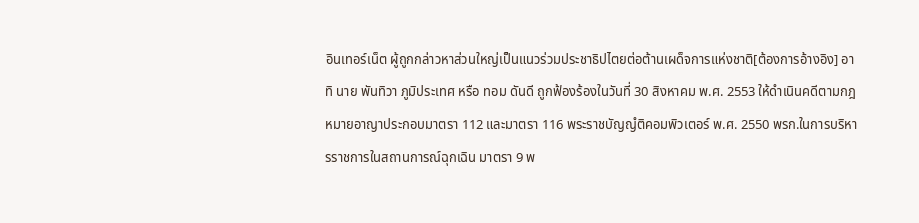อินเทอร์เน็ต ผู้ถูกกล่าวหาส่วนใหญ่เป็นแนวร่วมประชาธิปไตยต่อต้านเผด็จการแห่งชาติ[ต้องการอ้างอิง] อาทิ นาย พันทิวา ภูมิประเทศ หรือ ทอม ดันดี ถูกฟ้องร้องในวันที่ 30 สิงหาคม พ.ศ. 2553 ให้ดำเนินคดีตามกฎหมายอาญาประกอบมาตรา 112 และมาตรา 116 พระราชบัญญํติคอมพิวเตอร์ พ.ศ. 2550 พรก.ในการบริหารราชการในสถานการณ์ฉุกเฉิน มาตรา 9 พ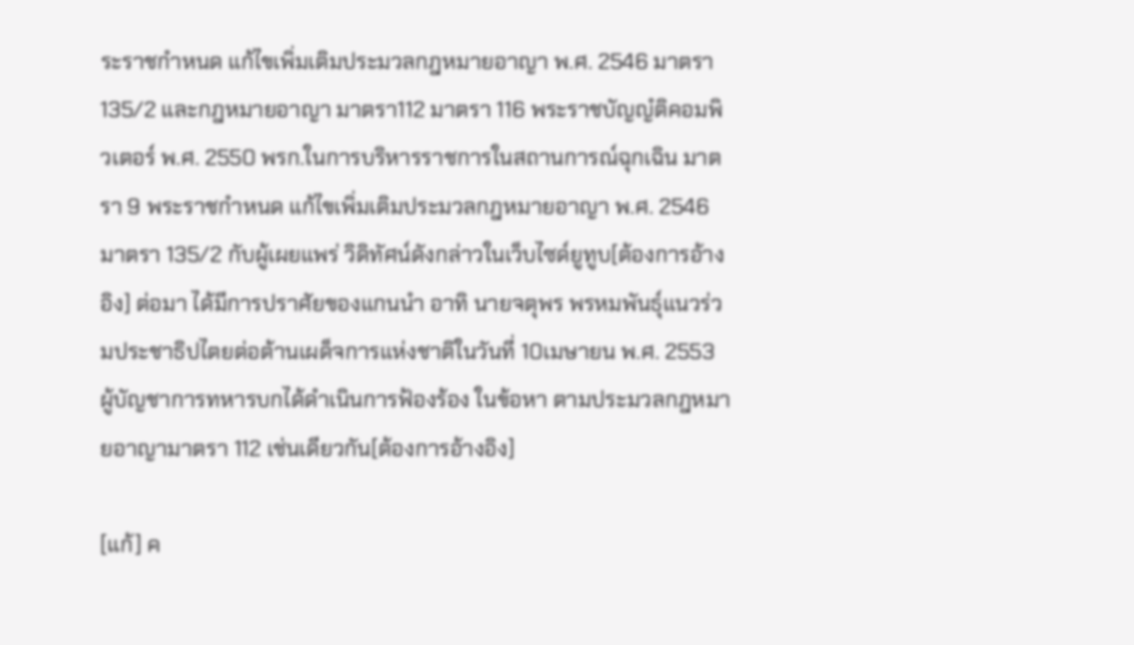ระราชกำหนด แก้ไขเพิ่มเติมประมวลกฎหมายอาญา พ.ศ. 2546 มาตรา 135/2 และกฎหมายอาญา มาตรา112 มาตรา 116 พระราชบัญญํติคอมพิวเตอร์ พ.ศ. 2550 พรก.ในการบริหารราชการในสถานการณ์ฉุกเฉิน มาตรา 9 พระราชกำหนด แก้ไขเพิ่มเติมประมวลกฎหมายอาญา พ.ศ. 2546 มาตรา 135/2 กับผู้เผยแพร่ วิดิทัศน์ดังกล่าวในเว็บไซด์ยูทูบ[ต้องการอ้างอิง] ต่อมา ได้มีการปราศัยของแกนนำ อาทิ นายจตุพร พรหมพันธุ์แนวร่วมประชาธิปไตยต่อต้านเผด็จการแห่งชาติในวันที่ 10เมษายน พ.ศ. 2553 ผู้บัญชาการทหารบกได้ดำเนินการฟ้องร้อง ในข้อหา ตามประมวลกฎหมายอาญามาตรา 112 เช่นเดียวกัน[ต้องการอ้างอิง]

[แก้] ค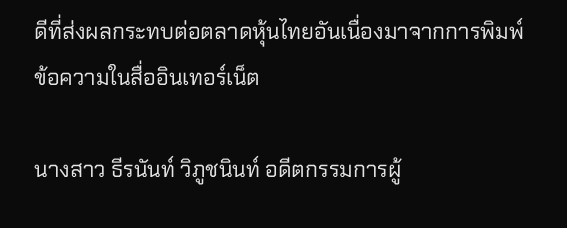ดีที่ส่งผลกระทบต่อตลาดหุ้นไทยอันเนื่องมาจากการพิมพ์ข้อความในสื่ออินเทอร์เน็ต

นางสาว ธีรนันท์ วิภูชนินท์ อดีตกรรมการผู้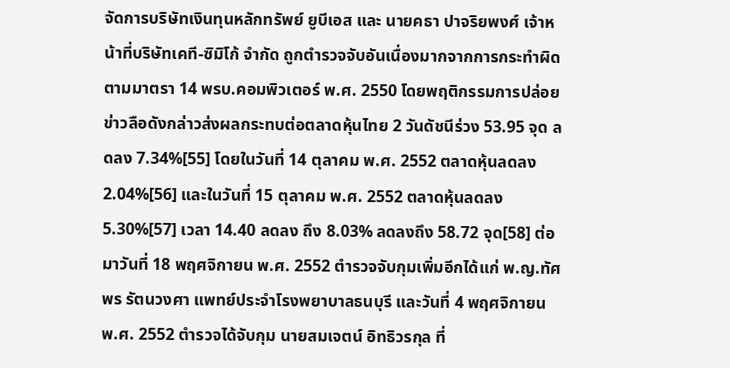จัดการบริษัทเงินทุนหลักทรัพย์ ยูบีเอส และ นายคธา ปาจริยพงศ์ เจ้าหน้าที่บริษัทเคที-ซิมิโก้ จำกัด ถูกตำรวจจับอันเนื่องมากจากการกระทำผิดตามมาตรา 14 พรบ.คอมพิวเตอร์ พ.ศ. 2550 โดยพฤติกรรมการปล่อยข่าวลือดังกล่าวส่งผลกระทบต่อตลาดหุ้นไทย 2 วันดัชนีร่วง 53.95 จุด ลดลง 7.34%[55] โดยในวันที่ 14 ตุลาคม พ.ศ. 2552 ตลาดหุ้นลดลง 2.04%[56] และในวันที่ 15 ตุลาคม พ.ศ. 2552 ตลาดหุ้นลดลง 5.30%[57] เวลา 14.40 ลดลง ถึง 8.03% ลดลงถึง 58.72 จุด[58] ต่อมาวันที่ 18 พฤศจิกายน พ.ศ. 2552 ตำรวจจับกุมเพิ่มอีกได้แก่ พ.ญ.ทัศพร รัตนวงศา แพทย์ประจำโรงพยาบาลธนบุรี และวันที่ 4 พฤศจิกายน พ.ศ. 2552 ตำรวจได้จับกุม นายสมเจตน์ อิทธิวรกุล ที่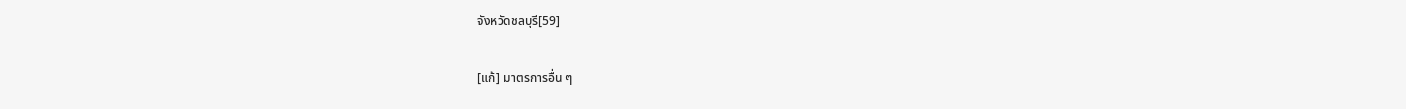จังหวัดชลบุรี[59]

[แก้] มาตรการอื่น ๆ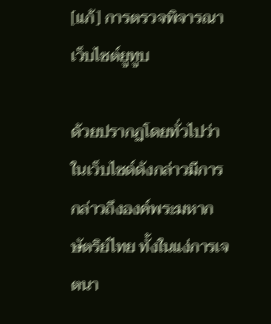[แก้] การตรวจพิจารณาเว็บไซต์ยูทูบ

ด้วยปรากฏโดยทั่วไปว่าในเว็บไซด์ดังกล่าวมีการกล่าวถึงองค์พระมหากษัตริย์ไทย ทั้งในแง่การเจตนา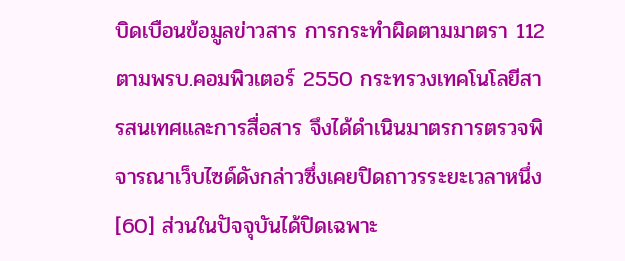บิดเบือนข้อมูลข่าวสาร การกระทำผิดตามมาตรา 112 ตามพรบ.คอมพิวเตอร์ 2550 กระทรวงเทคโนโลยีสารสนเทศและการสื่อสาร จึงได้ดำเนินมาตรการตรวจพิจารณาเว็บไซด์ดังกล่าวซึ่งเคยปิดถาวรระยะเวลาหนึ่ง[60] ส่วนในปัจจุบันได้ปิดเฉพาะ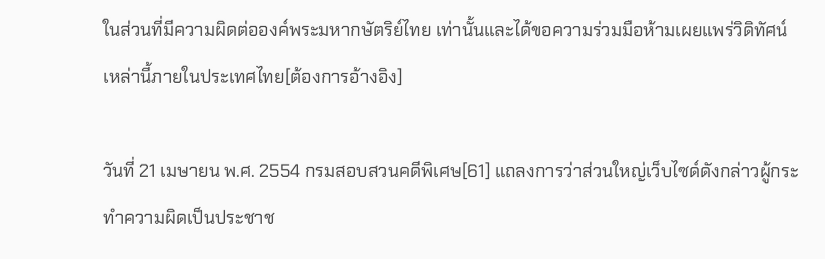ในส่วนที่มีความผิดต่อองค์พระมหากษัตริย์ไทย เท่านั้นและได้ขอความร่วมมือห้ามเผยแพร่วิดิทัศน์เหล่านี้ภายในประเทศไทย[ต้องการอ้างอิง]

วันที่ 21 เมษายน พ.ศ. 2554 กรมสอบสวนคดีพิเศษ[61] แถลงการว่าส่วนใหญ่เว็บไซด์ดังกล่าวผู้กระทำความผิดเป็นประชาช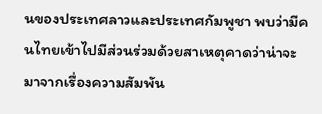นของประเทศลาวและประเทศกัมพูชา พบว่ามีคนไทยเข้าไปมีส่วนร่วมด้วยสาเหตุคาดว่าน่าจะมาจากเรื่องความสัมพัน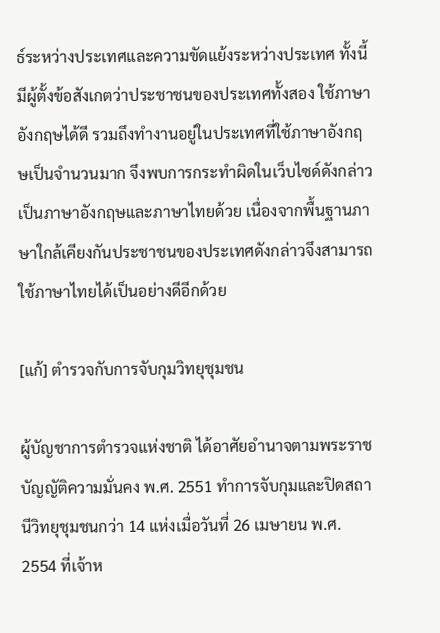ธ์ระหว่างประเทศและความขัดแย้งระหว่างประเทศ ทั้งนี้มีผู้ตั้งข้อสังเกตว่าประชาชนของประเทศทั้งสอง ใช้ภาษาอังกฤษได้ดี รวมถึงทำงานอยู่ในประเทศที่ใช้ภาษาอังกฤษเป็นจำนวนมาก จึงพบการกระทำผิดในเว็บไซด์ดังกล่าวเป็นภาษาอังกฤษและภาษาไทยด้วย เนื่องจากพื้นฐานภาษาใกล้เคียงกันประชาชนของประเทศดังกล่าวจึงสามารถใช้ภาษาไทยได้เป็นอย่างดีอีกด้วย

[แก้] ตำรวจกับการจับกุมวิทยุชุมชน

ผู้บัญชาการตำรวจแห่งชาติ ได้อาศัยอำนาจตามพระราชบัญญัติความมั่นคง พ.ศ. 2551 ทำการจับกุมและปิดสถานีวิทยุชุมชนกว่า 14 แห่งเมื่อวันที่ 26 เมษายน พ.ศ. 2554 ที่เจ้าห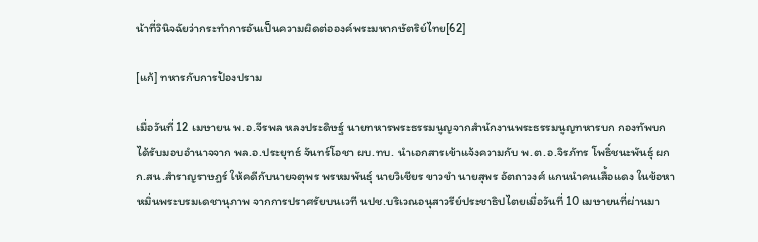น้าที่วินิจฉัยว่ากระทำการอันเป็นความผิดต่อองค์พระมหากษัตริย์ไทย[62]

[แก้] ทหารกับการป้องปราม

เมื่อวันที่ 12 เมษายน พ.อ.จีรพล หลงประดิษฐ์ นายทหารพระธรรมนูญจากสำนักงานพระธรรมนูญทหารบก กองทัพบก ได้รับมอบอำนาจจาก พล.อ.ประยุทธ์ จันทร์โอชา ผบ.ทบ. นำเอกสารเข้าแจ้งความกับ พ.ต.อ.จิรภัทร โพธิ์ชนะพันธุ์ ผกก.สน.สำราญราษฎร์ ให้คดีกับนายจตุพร พรหมพันธุ์ นายวิเชียร ขาวขำ นายสุพร อัตถาวงศ์ แกนนำคนเสื้อแดง ในข้อหาหมิ่นพระบรมเดชานุภาพ จากการปราศรัยบนเวที นปช.บริเวณอนุสาวรีย์ประชาธิปไตยเมื่อวันที่ 10 เมษายนที่ผ่านมา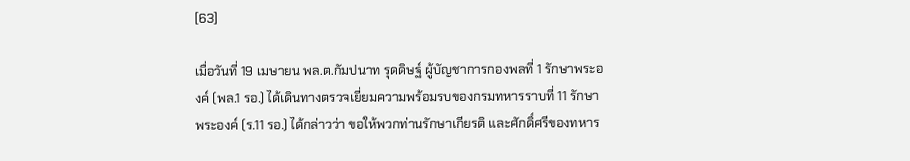[63]

เมื่อวันที่ 19 เมษายน พล.ต.กัมปนาท รุดดิษฐ์ ผู้บัญชาการกองพลที่ 1 รักษาพระองค์ (พล.1 รอ.) ได้เดินทางตรวจเยี่ยมความพร้อมรบของกรมทหารราบที่ 11 รักษาพระองค์ (ร.11 รอ.) ได้กล่าวว่า ขอให้พวกท่านรักษาเกียรติ และศักดิ์ศรีของทหาร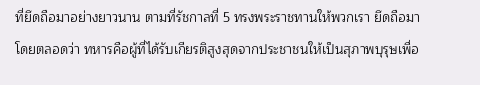ที่ยึดถือมาอย่างยาวนาน ตามที่รัชกาลที่ 5 ทรงพระราชทานให้พวกเรา ยึดถือมาโดยตลอดว่า ทหารคือผู้ที่ได้รับเกียรติสูงสุดจากประชาชนให้เป็นสุภาพบุรุษเพื่อ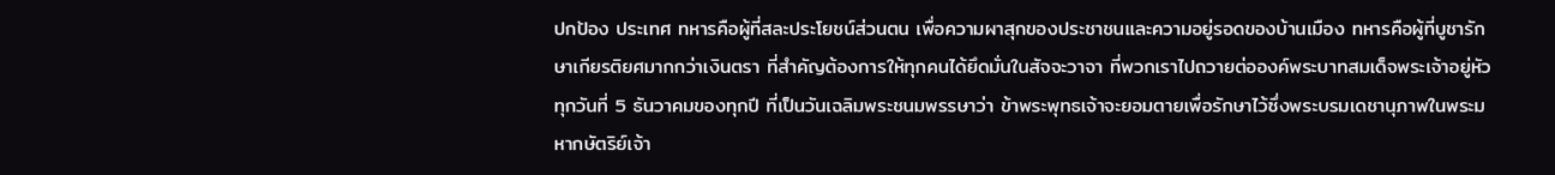ปกป้อง ประเทศ ทหารคือผู้ที่สละประโยชน์ส่วนตน เพื่อความผาสุกของประชาชนและความอยู่รอดของบ้านเมือง ทหารคือผู้ที่บูชารักษาเกียรติยศมากกว่าเงินตรา ที่สำคัญต้องการให้ทุกคนได้ยึดมั่นในสัจจะวาจา ที่พวกเราไปถวายต่อองค์พระบาทสมเด็จพระเจ้าอยู่หัว ทุกวันที่ 5 ธันวาคมของทุกปี ที่เป็นวันเฉลิมพระชนมพรรษาว่า ข้าพระพุทธเจ้าจะยอมตายเพื่อรักษาไว้ซึ่งพระบรมเดชานุภาพในพระมหากษัตริย์เจ้า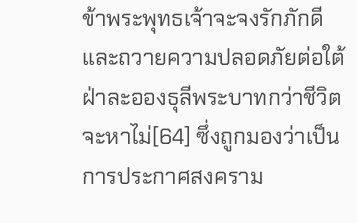ข้าพระพุทธเจ้าจะจงรักภักดี และถวายความปลอดภัยต่อใต้ฝ่าละอองธุลีพระบาทกว่าชีวิตจะหาไม่[64] ซึ่งถูกมองว่าเป็นการประกาศสงคราม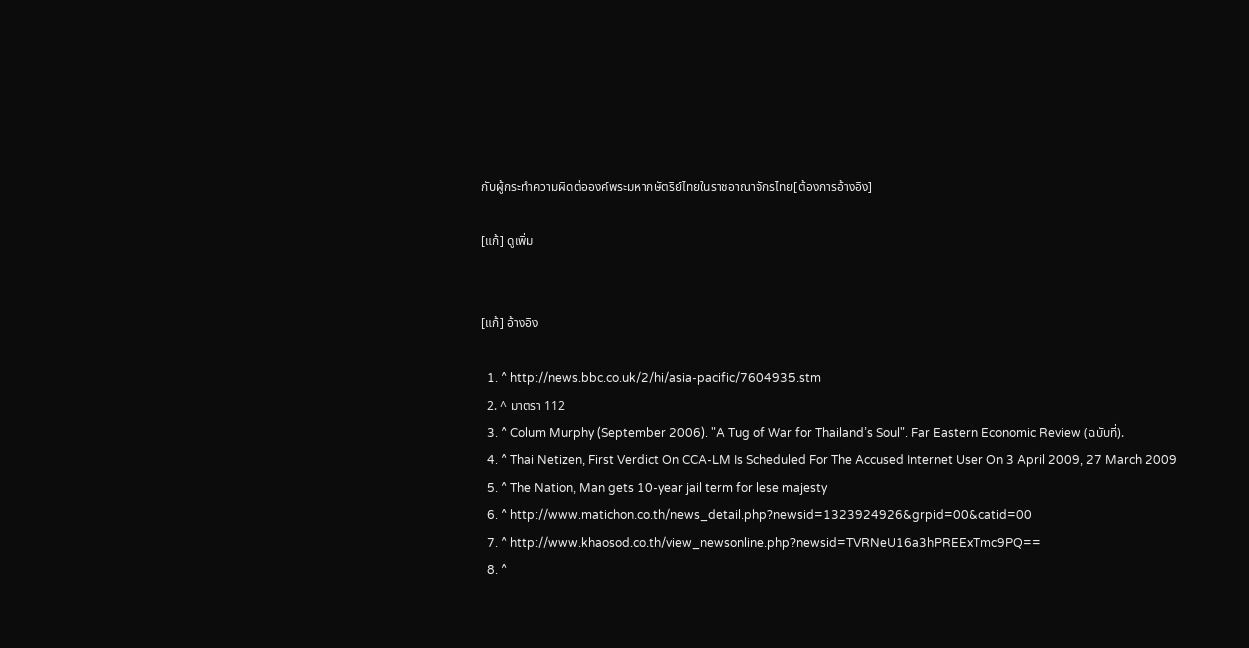กับผู้กระทำความผิดต่อองค์พระมหากษัตริย์ไทยในราชอาณาจักรไทย[ต้องการอ้างอิง]

[แก้] ดูเพิ่ม


[แก้] อ้างอิง

  1. ^ http://news.bbc.co.uk/2/hi/asia-pacific/7604935.stm
  2. ^ มาตรา 112
  3. ^ Colum Murphy (September 2006). "A Tug of War for Thailand’s Soul". Far Eastern Economic Review (ฉบับที่).
  4. ^ Thai Netizen, First Verdict On CCA-LM Is Scheduled For The Accused Internet User On 3 April 2009, 27 March 2009
  5. ^ The Nation, Man gets 10-year jail term for lese majesty
  6. ^ http://www.matichon.co.th/news_detail.php?newsid=1323924926&grpid=00&catid=00
  7. ^ http://www.khaosod.co.th/view_newsonline.php?newsid=TVRNeU16a3hPREExTmc9PQ==
  8. ^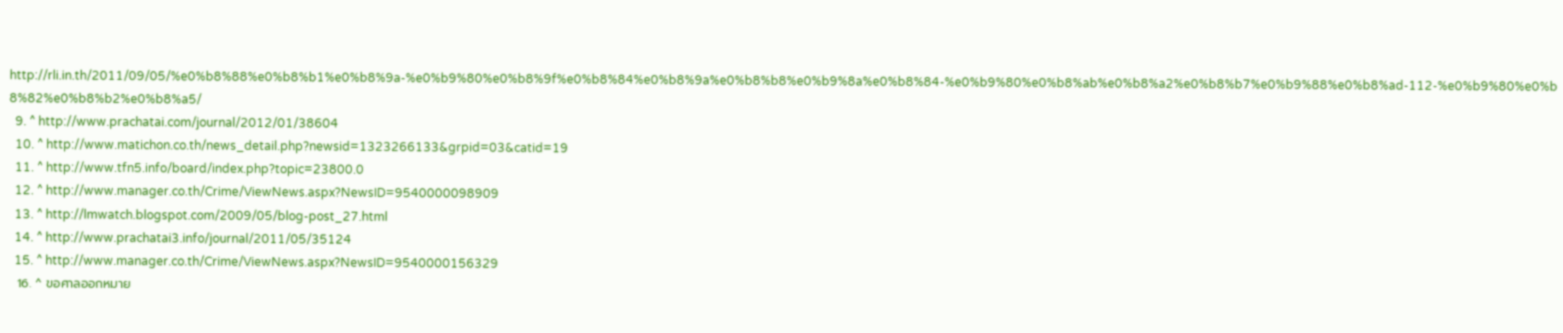http://rli.in.th/2011/09/05/%e0%b8%88%e0%b8%b1%e0%b8%9a-%e0%b9%80%e0%b8%9f%e0%b8%84%e0%b8%9a%e0%b8%b8%e0%b9%8a%e0%b8%84-%e0%b9%80%e0%b8%ab%e0%b8%a2%e0%b8%b7%e0%b9%88%e0%b8%ad-112-%e0%b9%80%e0%b8%82%e0%b8%b2%e0%b8%a5/
  9. ^ http://www.prachatai.com/journal/2012/01/38604
  10. ^ http://www.matichon.co.th/news_detail.php?newsid=1323266133&grpid=03&catid=19
  11. ^ http://www.tfn5.info/board/index.php?topic=23800.0
  12. ^ http://www.manager.co.th/Crime/ViewNews.aspx?NewsID=9540000098909
  13. ^ http://lmwatch.blogspot.com/2009/05/blog-post_27.html
  14. ^ http://www.prachatai3.info/journal/2011/05/35124
  15. ^ http://www.manager.co.th/Crime/ViewNews.aspx?NewsID=9540000156329
  16. ^ ขอศาลออกหมาย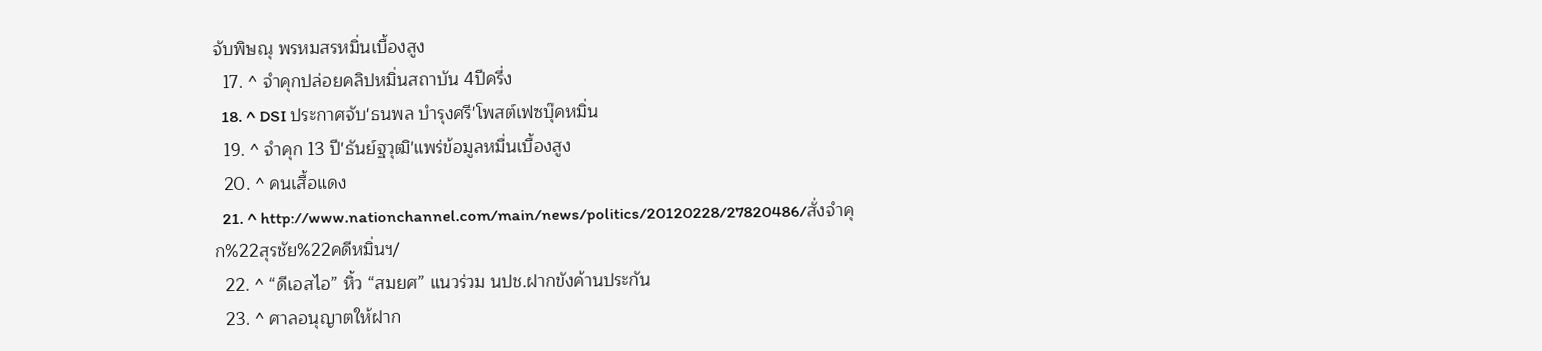จับพิษณุ พรหมสรหมิ่นเบื้องสูง
  17. ^ จำคุกปล่อยคลิปหมิ่นสถาบัน 4ปีครึ่ง
  18. ^ DSI ประกาศจับ'ธนพล บำรุงศรี'โพสต์เฟซบุ๊คหมิ่น
  19. ^ จำคุก 13 ปี'ธันย์ฐวุฒิ'แพร่ข้อมูลหมื่นเบื้องสูง
  20. ^ คนเสื้อแดง
  21. ^ http://www.nationchannel.com/main/news/politics/20120228/27820486/สั่งจำคุก%22สุรชัย%22คดีหมิ่นฯ/
  22. ^ “ดีเอสไอ” หิ้ว “สมยศ” แนวร่วม นปช.ฝากขังค้านประกัน
  23. ^ ศาลอนุญาตให้ฝาก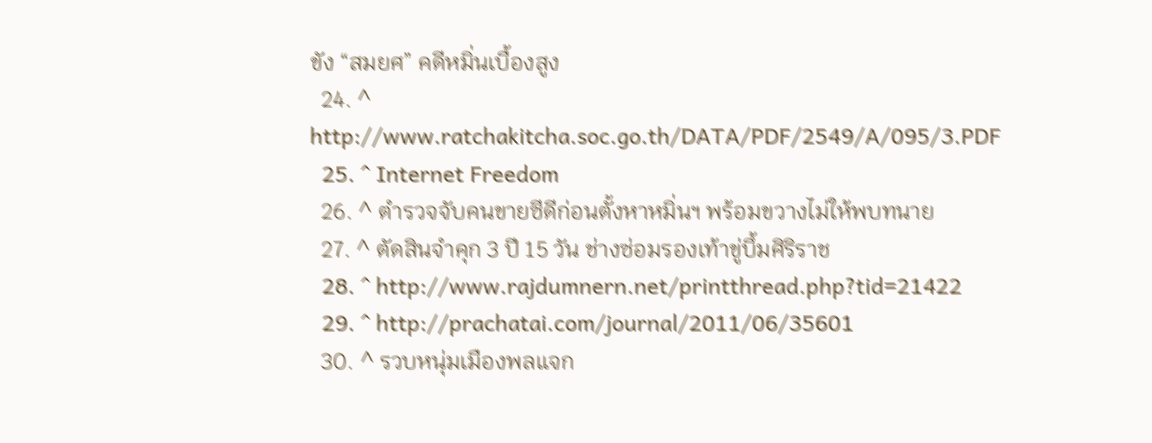ขัง “สมยศ” คดีหมิ่นเบื้องสูง
  24. ^ http://www.ratchakitcha.soc.go.th/DATA/PDF/2549/A/095/3.PDF
  25. ^ Internet Freedom
  26. ^ ตำรวจจับคนขายซีดีก่อนตั้งหาหมิ่นฯ พร้อมขวางไม่ให้พบทนาย
  27. ^ ตัดสินจำคุก 3 ปี 15 วัน ช่างซ่อมรองเท้าขู่บึ้มศิริราช
  28. ^ http://www.rajdumnern.net/printthread.php?tid=21422
  29. ^ http://prachatai.com/journal/2011/06/35601
  30. ^ รวบหนุ่มเมืองพลแจก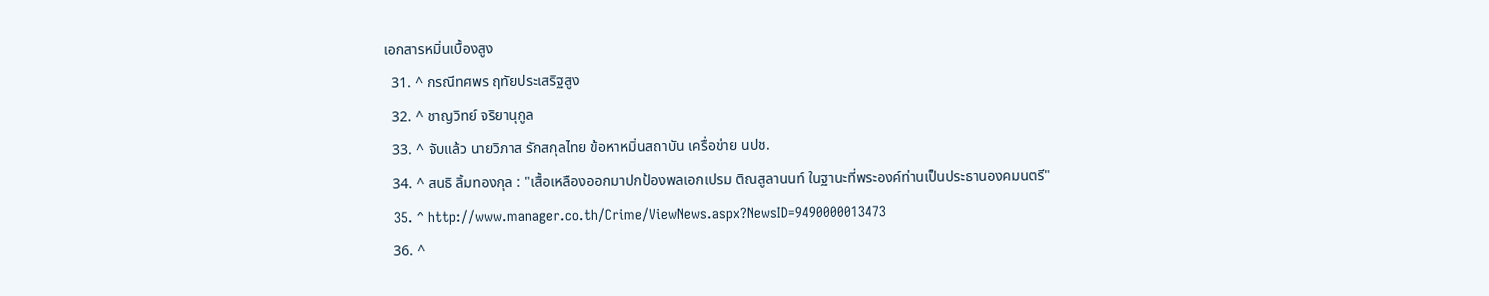เอกสารหมิ่นเบื้องสูง
  31. ^ กรณีทศพร ฤทัยประเสริฐสูง
  32. ^ ชาญวิทย์ จริยานุกูล
  33. ^ จับแล้ว นายวิภาส รักสกุลไทย ข้อหาหมิ่นสถาบัน เครื่อข่าย นปช.
  34. ^ สนธิ ลิ้มทองกุล : "เสื้อเหลืองออกมาปกป้องพลเอกเปรม ติณสูลานนท์ ในฐานะที่พระองค์ท่านเป็นประธานองคมนตรี"
  35. ^ http://www.manager.co.th/Crime/ViewNews.aspx?NewsID=9490000013473
  36. ^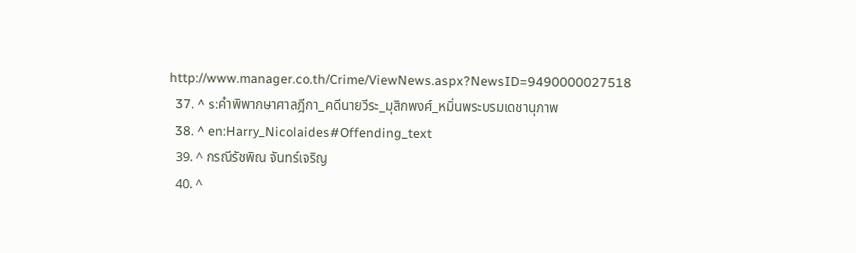http://www.manager.co.th/Crime/ViewNews.aspx?NewsID=9490000027518
  37. ^ s:คำพิพากษาศาลฎีกา_คดีนายวีระ_มุสิกพงศ์_หมิ่นพระบรมเดชานุภาพ
  38. ^ en:Harry_Nicolaides#Offending_text
  39. ^ กรณีรัชพิณ จันทร์เจริญ
  40. ^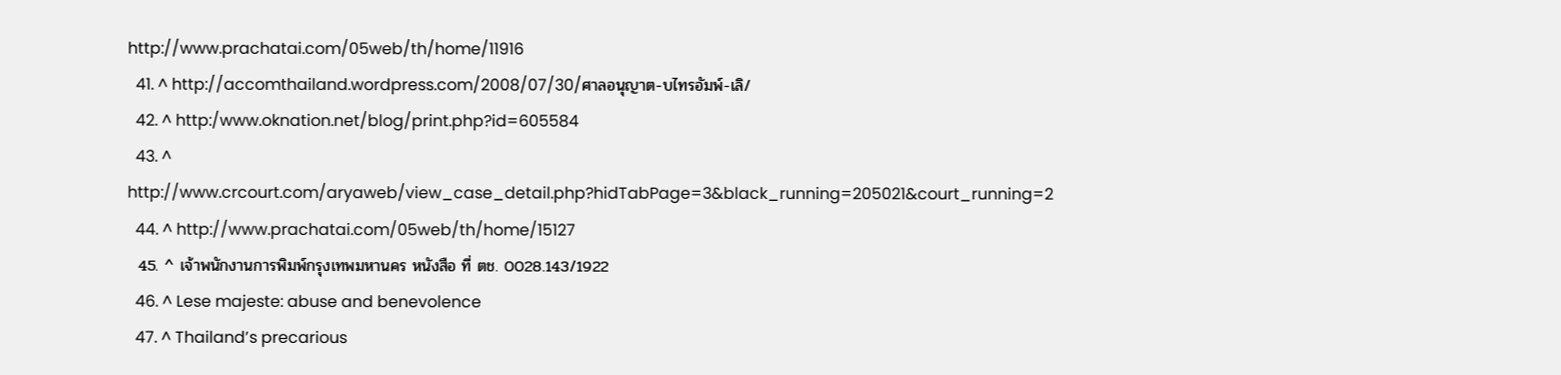http://www.prachatai.com/05web/th/home/11916
  41. ^ http://accomthailand.wordpress.com/2008/07/30/ศาลอนุญาต-บไทรอัมพ์-เลิ/
  42. ^ http:/www.oknation.net/blog/print.php?id=605584
  43. ^ http://www.crcourt.com/aryaweb/view_case_detail.php?hidTabPage=3&black_running=205021&court_running=2
  44. ^ http://www.prachatai.com/05web/th/home/15127
  45. ^ เจ้าพนักงานการพิมพ์กรุงเทพมหานคร หนังสือ ที่ ตช. 0028.143/1922
  46. ^ Lese majeste: abuse and benevolence
  47. ^ Thailand’s precarious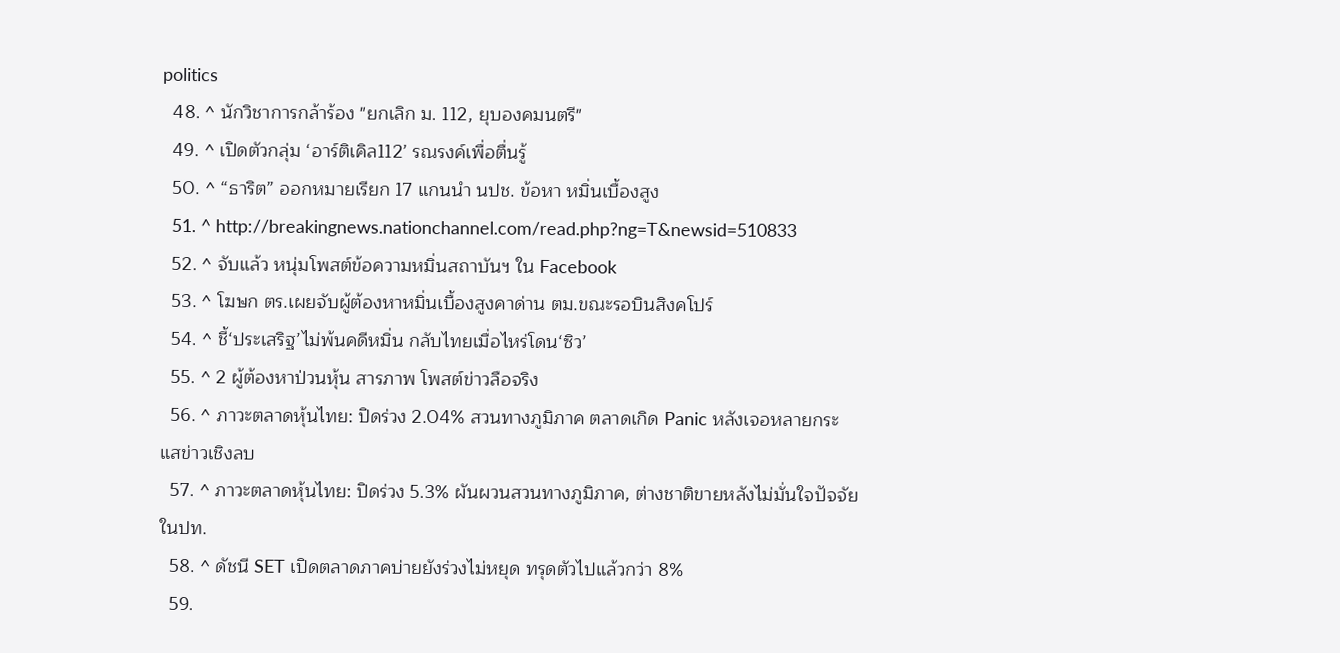politics
  48. ^ นักวิชาการกล้าร้อง "ยกเลิก ม. 112, ยุบองคมนตรี"
  49. ^ เปิดตัวกลุ่ม ‘อาร์ติเคิล112’ รณรงค์เพื่อตื่นรู้
  50. ^ “ธาริต” ออกหมายเรียก 17 แกนนำ นปช. ข้อหา หมิ่นเบื้องสูง
  51. ^ http://breakingnews.nationchannel.com/read.php?ng=T&newsid=510833
  52. ^ จับแล้ว หนุ่มโพสต์ข้อความหมิ่นสถาบันฯ ใน Facebook
  53. ^ โฆษก ตร.เผยจับผู้ต้องหาหมิ่นเบื้องสูงคาด่าน ตม.ขณะรอบินสิงคโปร์
  54. ^ ชี้‘ประเสริฐ’ไม่พ้นคดีหมิ่น กลับไทยเมื่อไหร่โดน‘ซิว’
  55. ^ 2 ผู้ต้องหาป่วนหุ้น สารภาพ โพสต์ข่าวลือจริง
  56. ^ ภาวะตลาดหุ้นไทย: ปิดร่วง 2.04% สวนทางภูมิภาค ตลาดเกิด Panic หลังเจอหลายกระแสข่าวเชิงลบ
  57. ^ ภาวะตลาดหุ้นไทย: ปิดร่วง 5.3% ผันผวนสวนทางภูมิภาค, ต่างชาติขายหลังไม่มั่นใจปัจจัยในปท.
  58. ^ ดัชนี SET เปิดตลาดภาคบ่ายยังร่วงไม่หยุด ทรุดตัวไปแล้วกว่า 8%
  59.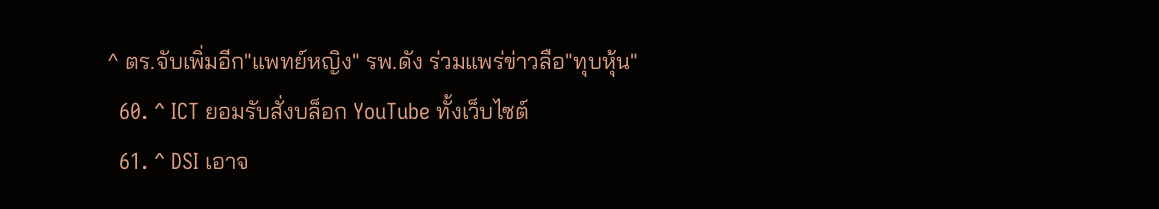^ ตร.จับเพิ่มอีก"แพทย์หญิง" รพ.ดัง ร่วมแพร่ข่าวลือ"ทุบหุ้น"
  60. ^ ICT ยอมรับสั่งบล็อก YouTube ทั้งเว็บไซต์
  61. ^ DSI เอาจ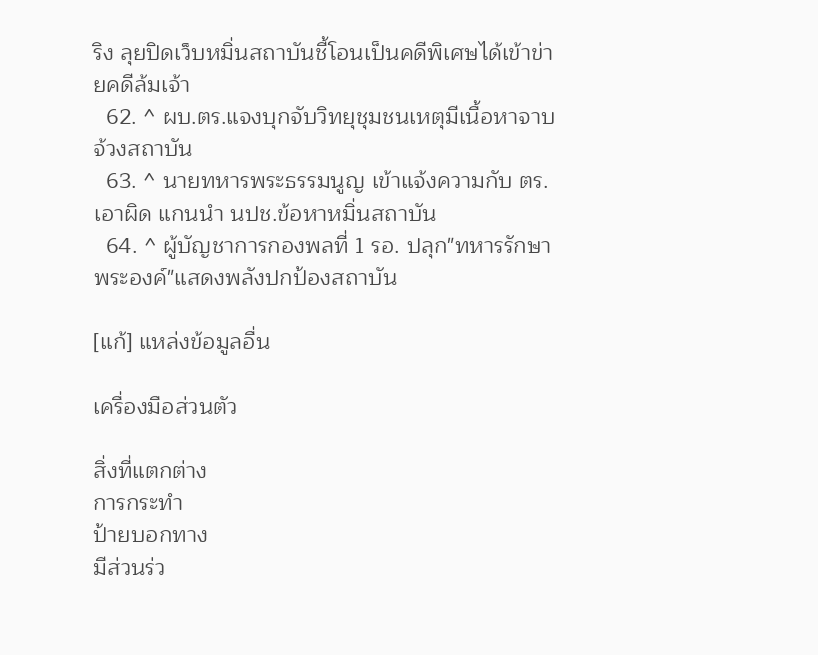ริง ลุยปิดเว็บหมิ่นสถาบันชี้โอนเป็นคดีพิเศษได้เข้าข่ายคดีล้มเจ้า
  62. ^ ผบ.ตร.แจงบุกจับวิทยุชุมชนเหตุมีเนื้อหาจาบจ้วงสถาบัน
  63. ^ นายทหารพระธรรมนูญ เข้าแจ้งความกับ ตร.เอาผิด แกนนำ นปช.ข้อหาหมิ่นสถาบัน
  64. ^ ผู้บัญชาการกองพลที่ 1 รอ. ปลุก"ทหารรักษาพระองค์"แสดงพลังปกป้องสถาบัน

[แก้] แหล่งข้อมูลอื่น

เครื่องมือส่วนตัว

สิ่งที่แตกต่าง
การกระทำ
ป้ายบอกทาง
มีส่วนร่ว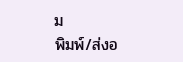ม
พิมพ์/ส่งอ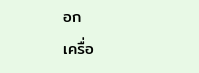อก
เครื่อ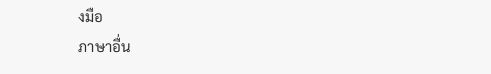งมือ
ภาษาอื่น